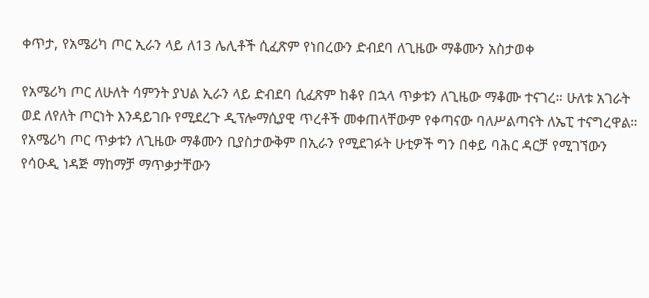ቀጥታ, የአሜሪካ ጦር ኢራን ላይ ለ13 ሌሊቶች ሲፈጽም የነበረውን ድብደባ ለጊዜው ማቆሙን አስታወቀ

የአሜሪካ ጦር ለሁለት ሳምንት ያህል ኢራን ላይ ድብደባ ሲፈጽም ከቆየ በኋላ ጥቃቱን ለጊዜው ማቆሙ ተናገረ። ሁለቱ አገራት ወደ ለየለት ጦርነት እንዳይገቡ የሚደረጉ ዲፕሎማሲያዊ ጥረቶች መቀጠላቸውም የቀጣናው ባለሥልጣናት ለኤፒ ተናግረዋል። የአሜሪካ ጦር ጥቃቱን ለጊዜው ማቆሙን ቢያስታውቅም በኢራን የሚደገፉት ሁቲዎች ግን በቀይ ባሕር ዳርቻ የሚገኘውን የሳዑዲ ነዳጅ ማከማቻ ማጥቃታቸውን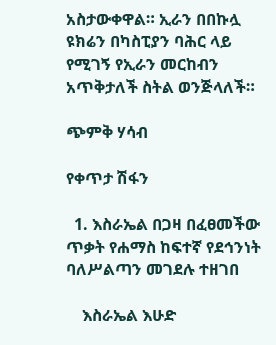አስታውቀዋል። ኢራን በበኩሏ ዩክሬን በካስፒያን ባሕር ላይ የሚገኝ የኢራን መርከብን አጥቅታለች ስትል ወንጅላለች።

ጭምቅ ሃሳብ

የቀጥታ ሽፋን

  1. እስራኤል በጋዛ በፈፀመችው ጥቃት የሐማስ ከፍተኛ የደኅንነት ባለሥልጣን መገደሉ ተዘገበ

    እስራኤል እሁድ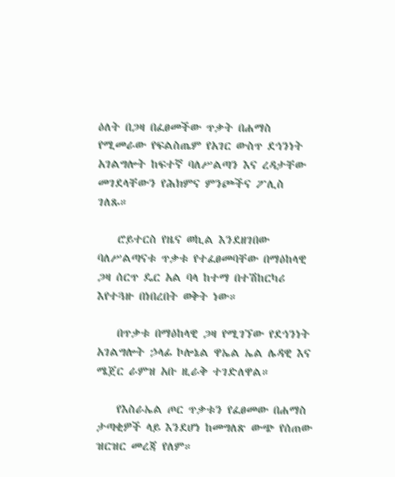ዕለት በጋዛ በፈፀመችው ጥቃት በሐማስ የሚመራው የፍልስጤም የአገር ውስጥ ደኅንነት አገልግሎት ከፍተኛ ባለሥልጣን እና ረዳታቸው መገደላቸውን የሕክምና ምንጮችና ፖሊስ ገለጹ።

    ሮይተርስ የዜና ወኪል እንደዘገበው ባለሥልጣናቱ ጥቃቱ የተፈፀመባቸው በማዕከላዊ ጋዛ ሰርጥ ዴር አል ባላ ከተማ በተሽከርካሪ እየተጓዙ በነበረበት ወቅት ነው።

    በጥቃቱ በማዕከላዊ ጋዛ የሚገኘው የደኅንነት አገልግሎት ኃላፊ ኮሎኔል ዋኤል ኤል ሌዳዊ እና ሜጀር ራምዝ አቡ ዚራቅ ተገድለዋል።

    የእስራኤል ጦር ጥቃቱን የፈፀመው በሐማስ ታጣቂዎች ላይ እንደሆነ ከመግለጽ ውጭ የሰጠው ዝርዝር መረጃ የለም።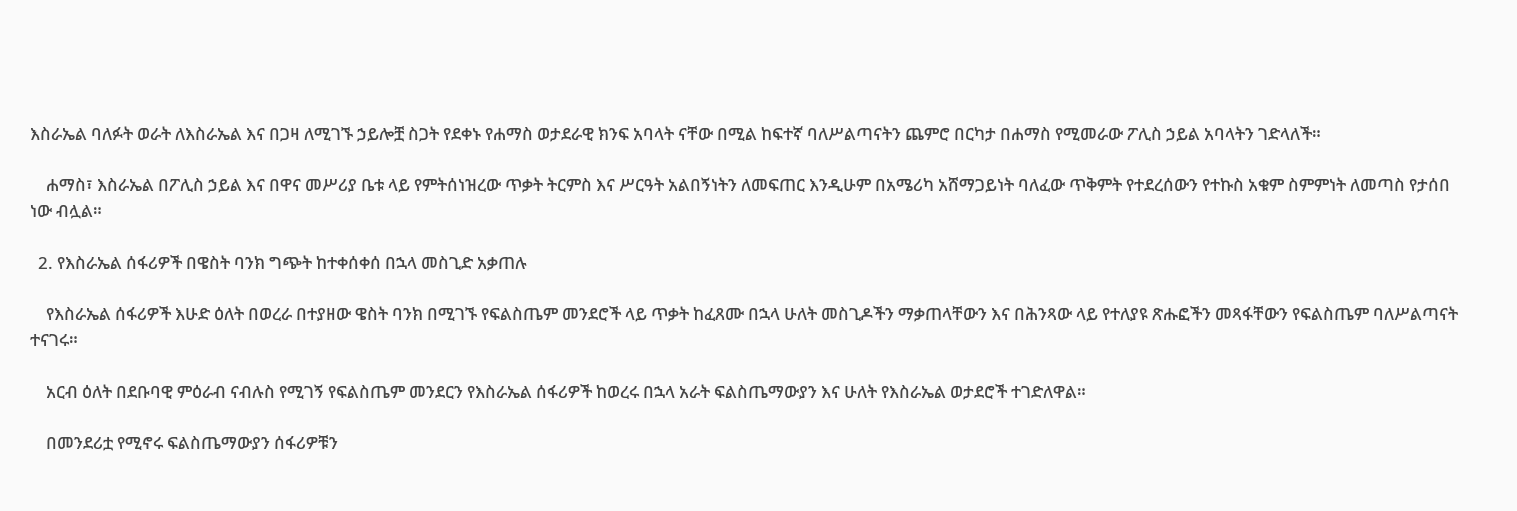እስራኤል ባለፉት ወራት ለእስራኤል እና በጋዛ ለሚገኙ ኃይሎቿ ስጋት የደቀኑ የሐማስ ወታደራዊ ክንፍ አባላት ናቸው በሚል ከፍተኛ ባለሥልጣናትን ጨምሮ በርካታ በሐማስ የሚመራው ፖሊስ ኃይል አባላትን ገድላለች።

    ሐማስ፣ እስራኤል በፖሊስ ኃይል እና በዋና መሥሪያ ቤቱ ላይ የምትሰነዝረው ጥቃት ትርምስ እና ሥርዓት አልበኝነትን ለመፍጠር እንዲሁም በአሜሪካ አሸማጋይነት ባለፈው ጥቅምት የተደረሰውን የተኩስ አቁም ስምምነት ለመጣስ የታሰበ ነው ብሏል።

  2. የእስራኤል ሰፋሪዎች በዌስት ባንክ ግጭት ከተቀሰቀሰ በኋላ መስጊድ አቃጠሉ

    የእስራኤል ሰፋሪዎች እሁድ ዕለት በወረራ በተያዘው ዌስት ባንክ በሚገኙ የፍልስጤም መንደሮች ላይ ጥቃት ከፈጸሙ በኋላ ሁለት መስጊዶችን ማቃጠላቸውን እና በሕንጻው ላይ የተለያዩ ጽሑፎችን መጻፋቸውን የፍልስጤም ባለሥልጣናት ተናገሩ።

    አርብ ዕለት በደቡባዊ ምዕራብ ናብሉስ የሚገኝ የፍልስጤም መንደርን የእስራኤል ሰፋሪዎች ከወረሩ በኋላ አራት ፍልስጤማውያን እና ሁለት የእስራኤል ወታደሮች ተገድለዋል።

    በመንደሪቷ የሚኖሩ ፍልስጤማውያን ሰፋሪዎቹን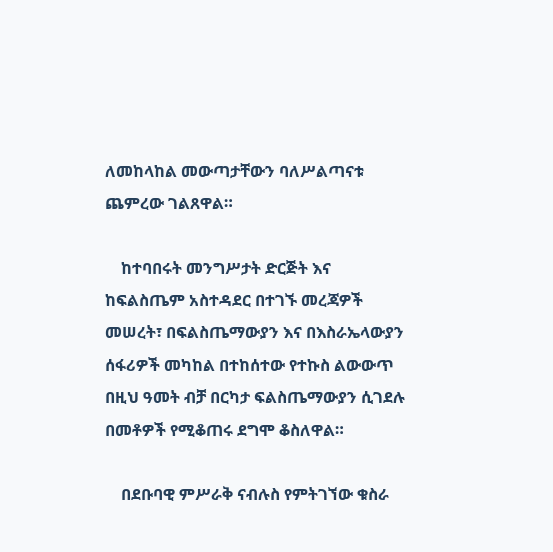ለመከላከል መውጣታቸውን ባለሥልጣናቱ ጨምረው ገልጸዋል።

    ከተባበሩት መንግሥታት ድርጅት እና ከፍልስጤም አስተዳደር በተገኙ መረጃዎች መሠረት፣ በፍልስጤማውያን እና በእስራኤላውያን ሰፋሪዎች መካከል በተከሰተው የተኩስ ልውውጥ በዚህ ዓመት ብቻ በርካታ ፍልስጤማውያን ሲገደሉ በመቶዎች የሚቆጠሩ ደግሞ ቆስለዋል።

    በደቡባዊ ምሥራቅ ናብሉስ የምትገኘው ቁስራ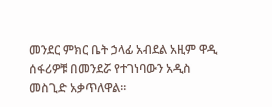መንደር ምክር ቤት ኃላፊ አብደል አዚም ዋዲ ሰፋሪዎቹ በመንደሯ የተገነባውን አዲስ መስጊድ አቃጥለዋል።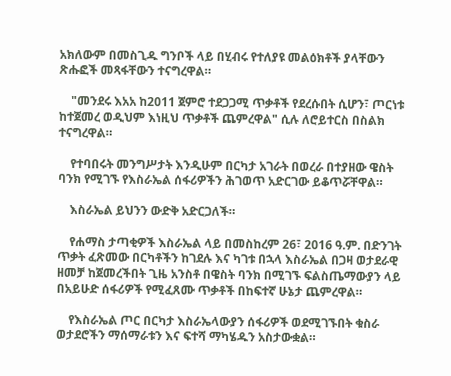አክለውም በመስጊዱ ግንቦች ላይ በሂብሩ የተለያዩ መልዕክቶች ያላቸውን ጽሑፎች መጻፋቸውን ተናግረዋል።

    "መንደሩ እአአ ከ2011 ጀምሮ ተደጋጋሚ ጥቃቶች የደረሱበት ሲሆን፣ ጦርነቱ ከተጀመረ ወዲህም እነዚህ ጥቃቶች ጨምረዋል" ሲሉ ለሮይተርስ በስልክ ተናግረዋል።

    የተባበሩት መንግሥታት እንዲሁም በርካታ አገራት በወረራ በተያዘው ዌስት ባንክ የሚገኙ የእስራኤል ሰፋሪዎችን ሕገወጥ አድርገው ይቆጥሯቸዋል።

    እስራኤል ይህንን ውድቅ አድርጋለች።

    የሐማስ ታጣቂዎች እስራኤል ላይ በመስከረም 26፣ 2016 ዓ.ም. በድንገት ጥቃት ፈጽመው በርካቶችን ከገደሉ እና ካገቱ በኋላ እስራኤል በጋዛ ወታደራዊ ዘመቻ ከጀመረችበት ጊዜ አንስቶ በዌስት ባንክ በሚገኙ ፍልስጤማውያን ላይ በአይሁድ ሰፋሪዎች የሚፈጸሙ ጥቃቶች በከፍተኛ ሁኔታ ጨምረዋል።

    የእስራኤል ጦር በርካታ እስራኤላውያን ሰፋሪዎች ወደሚገኙበት ቁስራ ወታደሮችን ማሰማራቱን እና ፍተሻ ማካሄዱን አስታውቋል።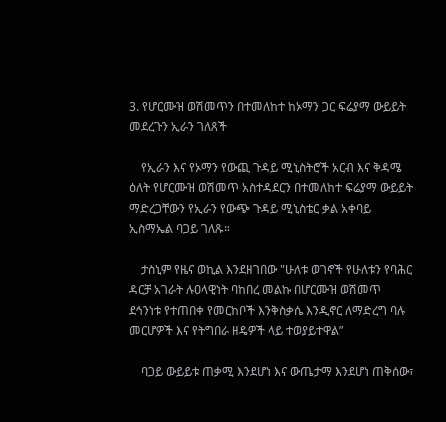3. የሆርሙዝ ወሽመጥን በተመለከተ ከኦማን ጋር ፍሬያማ ውይይት መደረጉን ኢራን ገለጸች

    የኢራን እና የኦማን የውጪ ጉዳይ ሚኒስትሮች አርብ እና ቅዳሜ ዕለት የሆርሙዝ ወሽመጥ አስተዳደርን በተመለከተ ፍሬያማ ውይይት ማድረጋቸውን የኢራን የውጭ ጉዳይ ሚኒስቴር ቃል አቀባይ ኢስማኤል ባጋይ ገለጹ።

    ታስኒም የዜና ወኪል እንደዘገበው "ሁለቱ ወገኖች የሁለቱን የባሕር ዳርቻ አገራት ሉዐላዊነት ባከበረ መልኩ በሆርሙዝ ወሽመጥ ደኅንነቱ የተጠበቀ የመርከቦች እንቅስቃሴ እንዲኖር ለማድረግ ባሉ መርሆዎች እና የትግበራ ዘዴዎች ላይ ተወያይተዋል”

    ባጋይ ውይይቱ ጠቃሚ እንደሆነ እና ውጤታማ እንደሆነ ጠቅሰው፣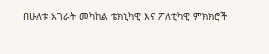በሁለቱ አገራት መካከል ቴክኒካዊ እና ፖለቲካዊ ምክክሮች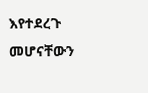እየተደረጉ መሆናቸውን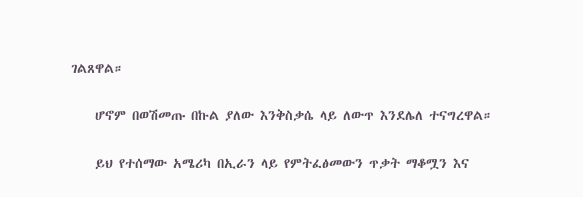ገልጸዋል።

    ሆኖም በወሽመጡ በኩል ያለው እንቅስቃሴ ላይ ለውጥ እንደሌለ ተናግረዋል።

    ይህ የተሰማው አሜሪካ በኢራን ላይ የምትፈፅመውን ጥቃት ማቆሟን እና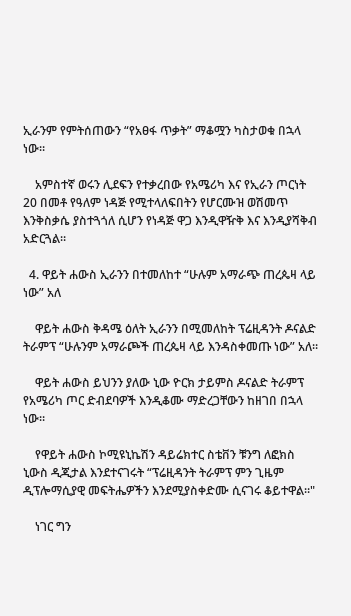ኢራንም የምትሰጠውን “የአፀፋ ጥቃት” ማቆሟን ካስታወቁ በኋላ ነው።

    አምስተኛ ወሩን ሊደፍን የተቃረበው የአሜሪካ እና የኢራን ጦርነት 20 በመቶ የዓለም ነዳጅ የሚተላለፍበትን የሆርሙዝ ወሽመጥ እንቅስቃሴ ያስተጓጎለ ሲሆን የነዳጅ ዋጋ እንዲዋዥቅ እና እንዲያሻቅብ አድርጓል።

  4. ዋይት ሐውስ ኢራንን በተመለከተ “ሁሉም አማራጭ ጠረጴዛ ላይ ነው” አለ

    ዋይት ሐውስ ቅዳሜ ዕለት ኢራንን በሚመለከት ፕሬዚዳንት ዶናልድ ትራምፕ “ሁሉንም አማራጮች ጠረጴዛ ላይ እንዳስቀመጡ ነው” አለ።

    ዋይት ሐውስ ይህንን ያለው ኒው ዮርክ ታይምስ ዶናልድ ትራምፕ የአሜሪካ ጦር ድብደባዎች እንዲቆሙ ማድረጋቸውን ከዘገበ በኋላ ነው።

    የዋይት ሐውስ ኮሚዩኒኬሽን ዳይሬክተር ስቴቨን ቹንግ ለፎክስ ኒውስ ዲጂታል እንደተናገሩት “ፕሬዚዳንት ትራምፕ ምን ጊዜም ዲፕሎማሲያዊ መፍትሔዎችን እንደሚያስቀድሙ ሲናገሩ ቆይተዋል።"

    ነገር ግን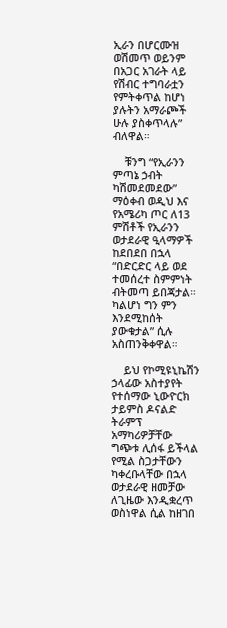ኢራን በሆርሙዝ ወሽመጥ ወይንም በአጋር አገራት ላይ የሽብር ተግባራቷን የምትቀጥል ከሆነ ያሉትን አማራጮች ሁሉ ያስቀጥላሉ” ብለዋል።

    ቹንግ “የኢራንን ምጣኔ ኃብት ካሽመደመደው” ማዕቀብ ወዲህ እና የአሜሪካ ጦር ለ13 ምሽቶች የኢራንን ወታደራዊ ዒላማዎች ከደበደበ በኋላ “በድርድር ላይ ወደ ተመሰረተ ስምምነት ብትመጣ ይበጃታል። ካልሆነ ግን ምን እንደሚከሰት ያውቁታል” ሲሉ አስጠንቅቀዋል።

    ይህ የኮሚዩኒኬሽን ኃላፊው አስተያየት የተሰማው ኒውዮርክ ታይምስ ዶናልድ ትራምፕ አማካሪዎቻቸው ግጭቱ ሊሰፋ ይችላል የሚል ስጋታቸውን ካቀረቡላቸው በኋላ ወታደራዊ ዘመቻው ለጊዜው እንዲቋረጥ ወስነዋል ሲል ከዘገበ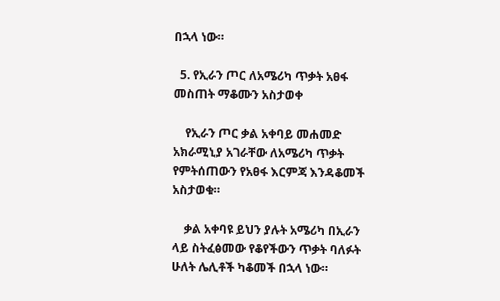በኋላ ነው።

  5. የኢራን ጦር ለአሜሪካ ጥቃት አፀፋ መስጠት ማቆሙን አስታወቀ

    የኢራን ጦር ቃል አቀባይ መሐመድ አክራሚኒያ አገራቸው ለአሜሪካ ጥቃት የምትሰጠውን የአፀፋ እርምጃ እንዳቆመች አስታወቁ።

    ቃል አቀባዩ ይህን ያሉት አሜሪካ በኢራን ላይ ስትፈፅመው የቆየችውን ጥቃት ባለፉት ሁለት ሌሊቶች ካቆመች በኋላ ነው።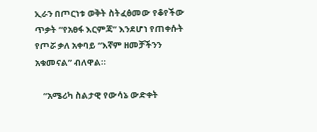ኢራን በጦርነቱ ወቅት ስትፈፅመው የቆየችው ጥቃት “የአፀፋ እርምጃ” እንደሆነ የጠቀሱት የጦሯ ቃለ አቀባይ “እኛም ዘመቻችንን አቁመናል” ብለዋል።

    “አሜሪካ ስልታዊ የውሳኔ ውድቀት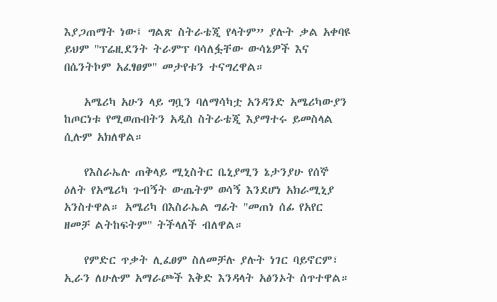እያጋጠማት ነው፤ ግልጽ ስትራቴጂ የላትም” ያሉት ቃል አቀባዩ ይህም "ፕሬዚደንት ትራምፕ ባሳለፏቸው ውሳኔዎች እና በሴንትኮም አፈፃፀም" መታየቱን ተናግረዋል።

    አሜሪካ አሁን ላይ ግቧን ባለማሳካቷ አንዳንድ አሜሪካውያን ከጦርነቱ የሚወጡበትን አዲስ ስትራቴጂ እያማተሩ ይመስላል ሲሉም አክለዋል።

    የእስራኤሉ ጠቅላይ ሚኒስትር ቤኒያሚን ኔታንያሁ የሰኞ ዕለት የአሜሪካ ጉብኝት ውጤትም ወሳኝ እንደሆነ አክራሚኒያ አንስተዋል። አሜሪካ በእስራኤል ግፊት "መጠነ ሰፊ የአየር ዘመቻ ልትከፍትም" ትችላለች ብለዋል።

    የምድር ጥቃት ሊፈፀም ስለመቻሉ ያሉት ነገር ባይኖርም፣ ኢራን ለሁሉም አማራጮች እቅድ እንዳላት አፅንኦት ሰጥተዋል።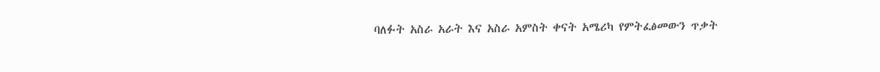ባለፉት አስራ አራት እና አስራ አምስት ቀናት አሜሪካ የምትፈፅመውን ጥቃት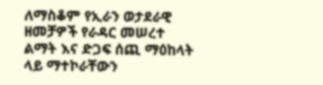ለማስቆም የኢራን ወታደራዊ ዘመቻዎች የራዳር መሠረተ ልማት እና ድጋፍ ሰጪ ማዕከላት ላይ ማተኮራቸውን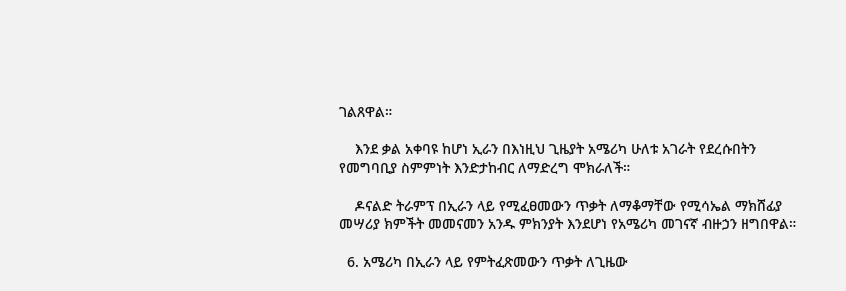ገልጸዋል።

    እንደ ቃል አቀባዩ ከሆነ ኢራን በእነዚህ ጊዜያት አሜሪካ ሁለቱ አገራት የደረሱበትን የመግባቢያ ስምምነት እንድታከብር ለማድረግ ሞክራለች።

    ዶናልድ ትራምፕ በኢራን ላይ የሚፈፀመውን ጥቃት ለማቆማቸው የሚሳኤል ማክሸፊያ መሣሪያ ክምችት መመናመን አንዱ ምክንያት እንደሆነ የአሜሪካ መገናኛ ብዙኃን ዘግበዋል።

  6. አሜሪካ በኢራን ላይ የምትፈጽመውን ጥቃት ለጊዜው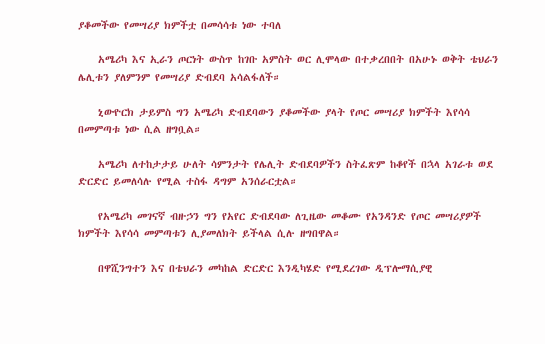ያቆመችው የመሣሪያ ክምችቷ በመሳሳቱ ነው ተባለ

    አሜሪካ እና ኢራን ጦርነት ውስጥ ከገቡ አምስት ወር ሊሞላው በተቃረበበት በአሁኑ ወቅት ቴህራን ሌሊቱን ያለምንም የመሣሪያ ድብደባ አሳልፋለች።

    ኒውዮርክ ታይምስ ግን አሜሪካ ድብደባውን ያቆመችው ያላት የጦር መሣሪያ ክምችት እየሳሳ በመምጣቱ ነው ሲል ዘግቧል።

    አሜሪካ ለተከታታይ ሁለት ሳምንታት የሌሊት ድብደባዎችን ስትፈጽም ከቆየች በኋላ አገራቱ ወደ ድርድር ይመለሳሉ የሚል ተስፋ ዳግም አንሰራርቷል።

    የአሜሪካ መገናኛ ብዙኃን ግን የአየር ድብደባው ለጊዜው መቆሙ የአንዳንድ የጦር መሣሪያዎች ክምችት እየሳሳ መምጣቱን ሊያመለክት ይችላል ሲሉ ዘግበዋል።

    በዋሺንግተን እና በቴህራን መካከል ድርድር እንዲካሄድ የሚደረገው ዲፕሎማሲያዊ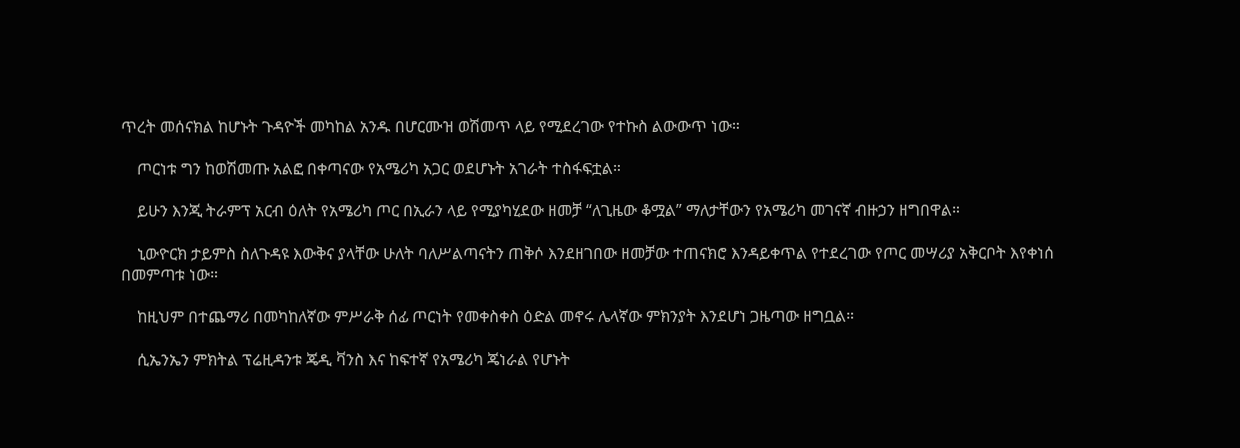ጥረት መሰናክል ከሆኑት ጉዳዮች መካከል አንዱ በሆርሙዝ ወሽመጥ ላይ የሚደረገው የተኩስ ልውውጥ ነው።

    ጦርነቱ ግን ከወሽመጡ አልፎ በቀጣናው የአሜሪካ አጋር ወደሆኑት አገራት ተስፋፍቷል።

    ይሁን እንጂ ትራምፕ አርብ ዕለት የአሜሪካ ጦር በኢራን ላይ የሚያካሂደው ዘመቻ “ለጊዜው ቆሟል” ማለታቸውን የአሜሪካ መገናኛ ብዙኃን ዘግበዋል።

    ኒውዮርክ ታይምስ ስለጉዳዩ እውቅና ያላቸው ሁለት ባለሥልጣናትን ጠቅሶ እንደዘገበው ዘመቻው ተጠናክሮ እንዳይቀጥል የተደረገው የጦር መሣሪያ አቅርቦት እየቀነሰ በመምጣቱ ነው።

    ከዚህም በተጨማሪ በመካከለኛው ምሥራቅ ሰፊ ጦርነት የመቀስቀስ ዕድል መኖሩ ሌላኛው ምክንያት እንደሆነ ጋዜጣው ዘግቧል።

    ሲኤንኤን ምክትል ፕሬዚዳንቱ ጄዲ ቫንስ እና ከፍተኛ የአሜሪካ ጄነራል የሆኑት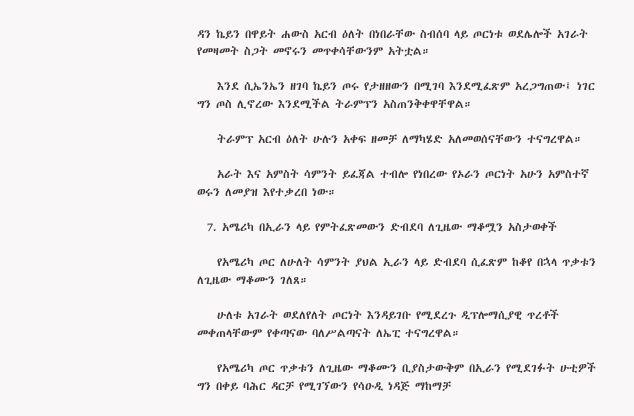ዳን ኬይን በዋይት ሐውስ አርብ ዕለት በነበራቸው ስብሰባ ላይ ጦርነቱ ወደሌሎች አገራት የመዛመት ስጋት መኖሩን መጥቀሳቸውንም አትቷል።

    እንደ ሲኤንኤን ዘገባ ኬይን ጦሩ የታዘዘውን በሚገባ እንደሚፈጽም አረጋግጠው፤ ነገር ግን ጦስ ሊኖረው እንደሚችል ትራምፕን አስጠንቅቀዋቸዋል።

    ትራምፕ አርብ ዕለት ሁሉን አቀፍ ዘመቻ ለማካሄድ አለመወሰናቸውን ተናግረዋል።

    አራት እና አምስት ሳምንት ይፈጃል ተብሎ የነበረው የኦራን ጦርነት አሁን አምስተኛ ወሩን ለመያዝ እየተቃረበ ነው።

  7. አሜሪካ በኢራን ላይ የምትፈጽመውን ድብደባ ለጊዜው ማቆሟን አስታወቀች

    የአሜሪካ ጦር ለሁለት ሳምንት ያህል ኢራን ላይ ድብደባ ሲፈጽም ከቆየ በኋላ ጥቃቱን ለጊዜው ማቆሙን ገለጸ።

    ሁለቱ አገራት ወደለየለት ጦርነት እንዳይገቡ የሚደረጉ ዲፕሎማሲያዊ ጥረቶች መቀጠላቸውም የቀጣናው ባለሥልጣናት ለኤፒ ተናግረዋል።

    የአሜሪካ ጦር ጥቃቱን ለጊዜው ማቆሙን ቢያስታውቅም በኢራን የሚደገፉት ሁቲዎች ግን በቀይ ባሕር ዳርቻ የሚገኘውን የሳዑዲ ነዳጅ ማከማቻ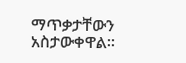ማጥቃታቸውን አስታውቀዋል።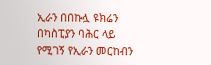ኢራን በበኩሏ ዩክሬን በካስፒያን ባሕር ላይ የሚገኝ የኢራን መርከብን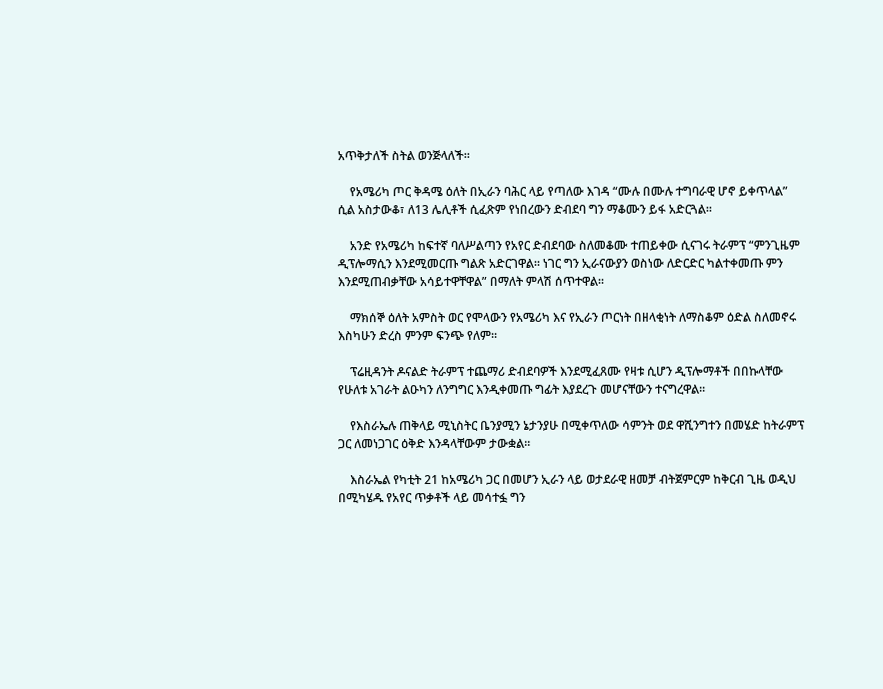አጥቅታለች ስትል ወንጅላለች።

    የአሜሪካ ጦር ቅዳሜ ዕለት በኢራን ባሕር ላይ የጣለው እገዳ “ሙሉ በሙሉ ተግባራዊ ሆኖ ይቀጥላል” ሲል አስታውቆ፣ ለ13 ሌሊቶች ሲፈጽም የነበረውን ድብደባ ግን ማቆሙን ይፋ አድርጓል።

    አንድ የአሜሪካ ከፍተኛ ባለሥልጣን የአየር ድብደባው ስለመቆሙ ተጠይቀው ሲናገሩ ትራምፕ “ምንጊዜም ዲፕሎማሲን እንደሚመርጡ ግልጽ አድርገዋል። ነገር ግን ኢራናውያን ወስነው ለድርድር ካልተቀመጡ ምን እንደሚጠብቃቸው አሳይተዋቸዋል” በማለት ምላሽ ሰጥተዋል።

    ማክሰኞ ዕለት አምስት ወር የሞላውን የአሜሪካ እና የኢራን ጦርነት በዘላቂነት ለማስቆም ዕድል ስለመኖሩ እስካሁን ድረስ ምንም ፍንጭ የለም።

    ፕሬዚዳንት ዶናልድ ትራምፕ ተጨማሪ ድብደባዎች እንደሚፈጸሙ የዛቱ ሲሆን ዲፕሎማቶች በበኩላቸው የሁለቱ አገራት ልዑካን ለንግግር እንዲቀመጡ ግፊት እያደረጉ መሆናቸውን ተናግረዋል።

    የእስራኤሉ ጠቅላይ ሚኒስትር ቤንያሚን ኔታንያሁ በሚቀጥለው ሳምንት ወደ ዋሺንግተን በመሄድ ከትራምፕ ጋር ለመነጋገር ዕቅድ እንዳላቸውም ታውቋል።

    እስራኤል የካቲት 21 ከአሜሪካ ጋር በመሆን ኢራን ላይ ወታደራዊ ዘመቻ ብትጀምርም ከቅርብ ጊዜ ወዲህ በሚካሄዱ የአየር ጥቃቶች ላይ መሳተፏ ግን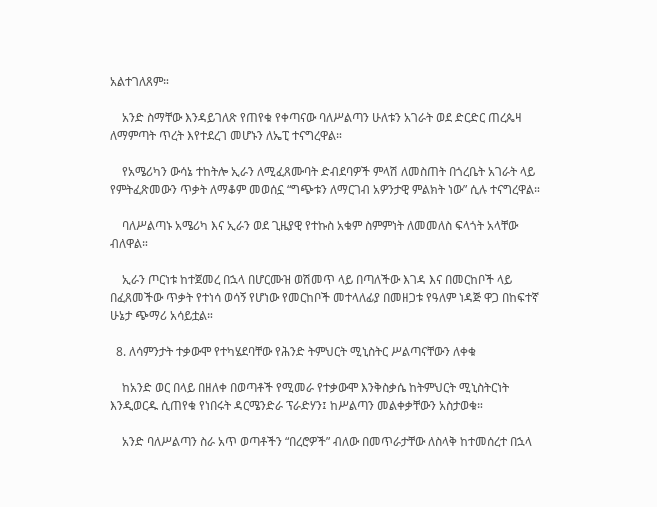አልተገለጸም።

    አንድ ስማቸው እንዳይገለጽ የጠየቁ የቀጣናው ባለሥልጣን ሁለቱን አገራት ወደ ድርድር ጠረጴዛ ለማምጣት ጥረት እየተደረገ መሆኑን ለኤፒ ተናግረዋል።

    የአሜሪካን ውሳኔ ተከትሎ ኢራን ለሚፈጸሙባት ድብደባዎች ምላሽ ለመስጠት በጎረቤት አገራት ላይ የምትፈጽመውን ጥቃት ለማቆም መወሰኗ “ግጭቱን ለማርገብ አዎንታዊ ምልክት ነው” ሲሉ ተናግረዋል።

    ባለሥልጣኑ አሜሪካ እና ኢራን ወደ ጊዜያዊ የተኩስ አቁም ስምምነት ለመመለስ ፍላጎት አላቸው ብለዋል።

    ኢራን ጦርነቱ ከተጀመረ በኋላ በሆርሙዝ ወሽመጥ ላይ በጣለችው እገዳ እና በመርከቦች ላይ በፈጸመችው ጥቃት የተነሳ ወሳኝ የሆነው የመርከቦች መተላለፊያ በመዘጋቱ የዓለም ነዳጅ ዋጋ በከፍተኛ ሁኔታ ጭማሪ አሳይቷል።

  8. ለሳምንታት ተቃውሞ የተካሄደባቸው የሕንድ ትምህርት ሚኒስትር ሥልጣናቸውን ለቀቁ

    ከአንድ ወር በላይ በዘለቀ በወጣቶች የሚመራ የተቃውሞ እንቅስቃሴ ከትምህርት ሚኒስትርነት እንዲወርዱ ሲጠየቁ የነበሩት ዳርሜንድራ ፕራድሃን፤ ከሥልጣን መልቀቃቸውን አስታወቁ።

    አንድ ባለሥልጣን ስራ አጥ ወጣቶችን “በረሮዎች” ብለው በመጥራታቸው ለስላቅ ከተመሰረተ በኋላ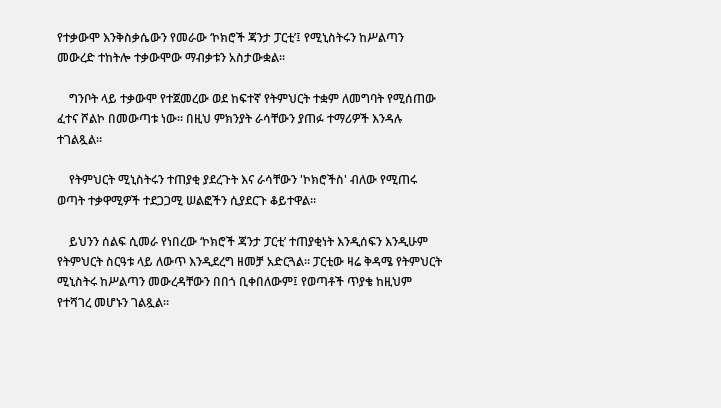የተቃውሞ እንቅስቃሴውን የመራው ‘ኮክሮች ጃንታ ፓርቲ’፤ የሚኒስትሩን ከሥልጣን መውረድ ተከትሎ ተቃውሞው ማብቃቱን አስታውቋል።

    ግንቦት ላይ ተቃውሞ የተጀመረው ወደ ከፍተኛ የትምህርት ተቋም ለመግባት የሚሰጠው ፈተና ሾልኮ በመውጣቱ ነው። በዚህ ምክንያት ራሳቸውን ያጠፉ ተማሪዎች እንዳሉ ተገልጿል።

    የትምህርት ሚኒስትሩን ተጠያቂ ያደረጉት እና ራሳቸውን 'ኮክሮችስ' ብለው የሚጠሩ ወጣት ተቃዋሚዎች ተደጋጋሚ ሠልፎችን ሲያደርጉ ቆይተዋል።

    ይህንን ሰልፍ ሲመራ የነበረው ‘ኮክሮች ጃንታ ፓርቲ’ ተጠያቂነት እንዲሰፍን እንዲሁም የትምህርት ስርዓቱ ላይ ለውጥ እንዲደረግ ዘመቻ አድርጓል። ፓርቲው ዛሬ ቅዳሜ የትምህርት ሚኒስትሩ ከሥልጣን መውረዳቸውን በበጎ ቢቀበለውም፤ የወጣቶች ጥያቄ ከዚህም የተሻገረ መሆኑን ገልጿል።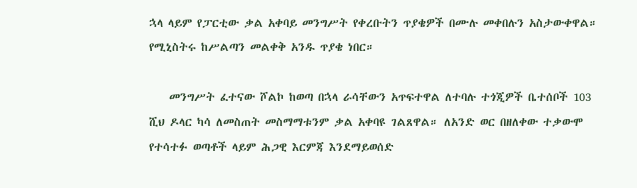ኋላ ላይም የፓርቲው ቃል አቀባይ መንግሥት የቀረቡትን ጥያቄዎች በሙሉ መቀበሉን አስታውቀዋል። የሚኒስትሩ ከሥልጣን መልቀቅ አንዱ ጥያቄ ነበር።

    መንግሥት ፈተናው ሾልኮ ከወጣ በኋላ ራሳቸውን አጥፍተዋል ለተባሉ ተጎጂዎች ቤተሰቦች 103 ሺህ ዶላር ካሳ ለመስጠት መስማማቱንም ቃል አቀባዩ ገልጸዋል። ለአንድ ወር በዘለቀው ተቃውሞ የተሳተፉ ወጣቶች ላይም ሕጋዊ እርምጃ እንደማይወሰድ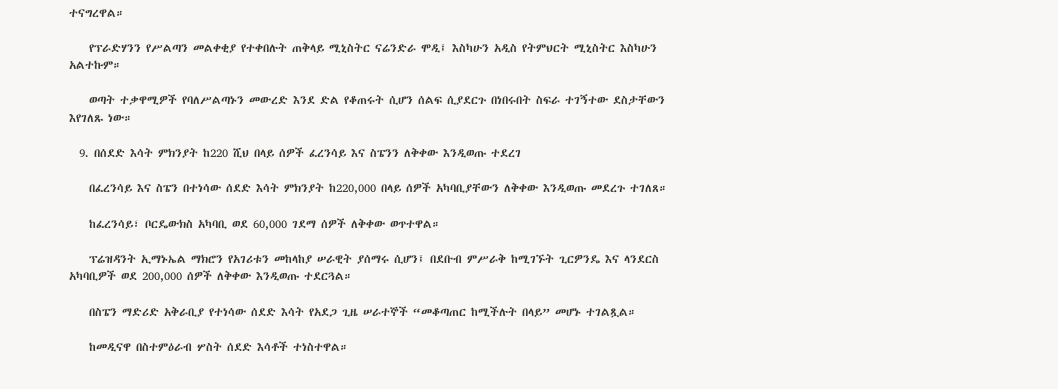ተናግረዋል።

    የፕራድሃንን የሥልጣን መልቀቂያ የተቀበሉት ጠቅላይ ሚኒስትር ናሬንድራ ሞዲ፤ እስካሁን አዲስ የትምህርት ሚኒስትር እስካሁን አልተኩም።

    ወጣት ተቃዋሚዎች የባለሥልጣኑን መውረድ እንደ ድል የቆጠሩት ሲሆን ሰልፍ ሲያደርጉ በነበሩበት ስፍራ ተገኝተው ደስታቸውን እየገለጹ ነው።

  9. በሰደድ እሳት ምክንያት ከ220 ሺህ በላይ ሰዎች ፈረንሳይ እና ስፔንን ለቅቀው እንዲወጡ ተደረገ

    በፈረንሳይ እና ስፔን በተነሳው ሰደድ እሳት ምክንያት ከ220,000 በላይ ሰዎች አካባቢያቸውን ለቅቀው እንዲወጡ መደረጉ ተገለጸ።

    ከፈረንሳይ፣ ቦርዴውክስ አካባቢ ወደ 60,000 ገደማ ሰዎች ለቅቀው ወጥተዋል።

    ፕሬዝዳንት ኢማኑኤል ማክሮን የአገሪቱን መከላከያ ሠራዊት ያሰማሩ ሲሆን፤ በደቡብ ምሥራቅ ከሚገኙት ጊርዎንዴ እና ላንደርስ አካባቢዎች ወደ 200,000 ሰዎች ለቅቀው እንዲወጡ ተደርጓል።

    በስፔን ማድሪድ አቅራቢያ የተነሳው ሰደድ እሳት የአደጋ ጊዜ ሠራተኞች “መቆጣጠር ከሚችሉት በላይ” መሆኑ ተገልጿል።

    ከመዲናዋ በስተምዕራብ ሦስት ሰደድ እሳቶች ተነስተዋል።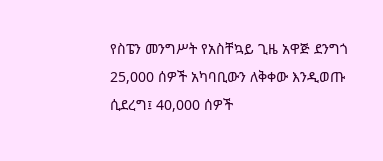የስፔን መንግሥት የአስቸኳይ ጊዜ አዋጅ ደንግጎ 25,000 ሰዎች አካባቢውን ለቅቀው እንዲወጡ ሲደረግ፤ 40,000 ሰዎች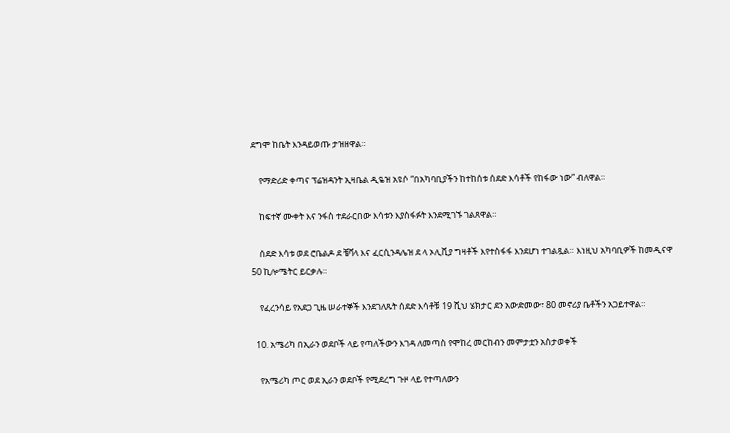ደግሞ ከቤት እንዳይወጡ ታዝዘዋል።

    የማድሪድ ቀጣና ፕሬዝዳንት ኢዛቤል ዲዬዝ አዩሶ “በአካባቢያችን ከተከሰቱ ሰደድ እሳቶች የከፋው ነው” ብለዋል።

    ከፍተኛ ሙቀት እና ንፋስ ተደራርበው እሳቱን እያስፋፉት እንደሚገኙ ገልጸዋል።

    ሰደድ እሳቱ ወደ ሮቤልዶ ደ ቼቫላ እና ፈርሲንዳሌዝ ደ ላ ኦሊቪያ ግዛቶች እየተስፋፋ እንደሆነ ተገልጿል። እነዚህ አካባቢዎች ከመዲናዋ 50 ኪሎሜትር ይርቃሉ።

    የፈረንሳይ የአደጋ ጊዜ ሠራተኞች እንደገለጹት ሰደድ እሳቶቹ 19 ሺህ ሄክታር ደን አውድመው፣ 80 መኖሪያ ቤቶችን አጋይተዋል።

  10. አሜሪካ በኢራን ወደቦች ላይ የጣለችውን እገዳ ለመጣስ የሞከረ መርከብን መምታቷን አስታወቀች

    የአሜሪካ ጦር ወደ ኢራን ወደቦች የሚደረግ ጉዞ ላይ የተጣለውን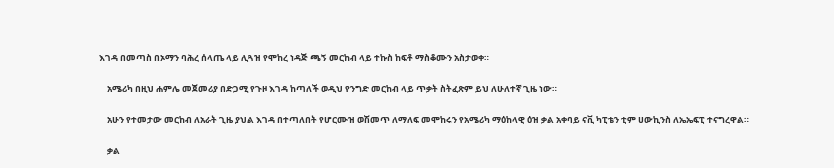እገዳ በመጣስ በኦማን ባሕረ ሰላጤ ላይ ሊጓዝ የሞከረ ነዳጅ ጫኝ መርከብ ላይ ተኩስ ከፍቶ ማስቆሙን አስታወቀ።

    አሜሪካ በዚህ ሐምሌ መጀመሪያ በድጋሚ የጉዞ እገዳ ከጣለች ወዲህ የንግድ መርከብ ላይ ጥቃት ስትፈጽም ይህ ለሁለተኛ ጊዜ ነው።

    አሁን የተመታው መርከብ ለአራት ጊዜ ያህል እገዳ በተጣለበት የሆርሙዝ ወሽመጥ ለማለፍ መሞከሩን የአሜሪካ ማዕከላዊ ዕዝ ቃል አቀባይ ናቪ ካፒቴን ቲም ሀውኪንስ ለኤኤፍፒ ተናግረዋል።

    ቃል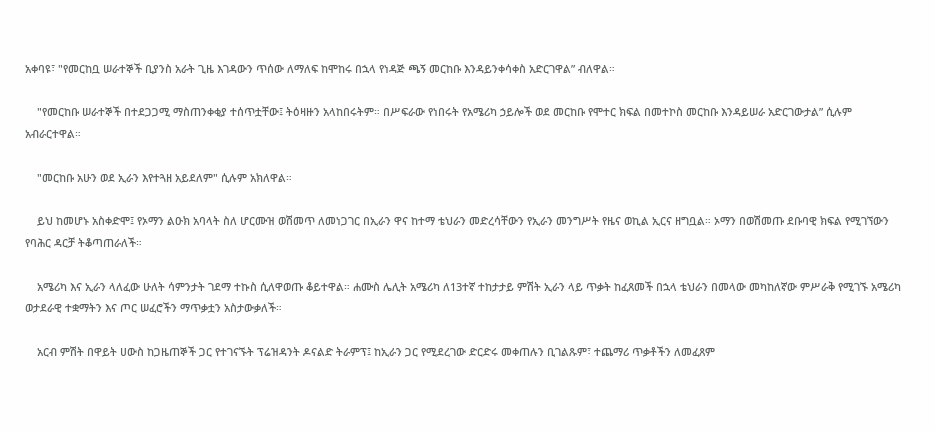አቀባዩ፣ "የመርከቧ ሠራተኞች ቢያንስ አራት ጊዜ እገዳውን ጥሰው ለማለፍ ከሞከሩ በኋላ የነዳጅ ጫኝ መርከቡ እንዳይንቀሳቀስ አድርገዋል” ብለዋል።

    "የመርከቡ ሠራተኞች በተደጋጋሚ ማስጠንቀቂያ ተሰጥቷቸው፤ ትዕዛዙን አላከበሩትም። በሥፍራው የነበሩት የአሜሪካ ኃይሎች ወደ መርከቡ የሞተር ክፍል በመተኮስ መርከቡ እንዳይሠራ አድርገውታል” ሲሉም አብራርተዋል።

    "መርከቡ አሁን ወደ ኢራን እየተጓዘ አይደለም" ሲሉም አክለዋል።

    ይህ ከመሆኑ አስቀድሞ፤ የኦማን ልዑክ አባላት ስለ ሆርሙዝ ወሽመጥ ለመነጋገር በኢራን ዋና ከተማ ቴህራን መድረሳቸውን የኢራን መንግሥት የዜና ወኪል ኢርና ዘግቧል። ኦማን በወሽመጡ ደቡባዊ ክፍል የሚገኘውን የባሕር ዳርቻ ትቆጣጠራለች።

    አሜሪካ እና ኢራን ላለፈው ሁለት ሳምንታት ገደማ ተኩስ ሲለዋወጡ ቆይተዋል። ሐሙስ ሌሊት አሜሪካ ለ13ተኛ ተከታታይ ምሽት ኢራን ላይ ጥቃት ከፈጸመች በኋላ ቴህራን በመላው መካከለኛው ምሥራቅ የሚገኙ አሜሪካ ወታደራዊ ተቋማትን እና ጦር ሠፈሮችን ማጥቃቷን አስታውቃለች።

    አርብ ምሽት በዋይት ሀውስ ከጋዜጠኞች ጋር የተገናኙት ፕሬዝዳንት ዶናልድ ትራምፕ፤ ከኢራን ጋር የሚደረገው ድርድሩ መቀጠሉን ቢገልጹም፣ ተጨማሪ ጥቃቶችን ለመፈጸም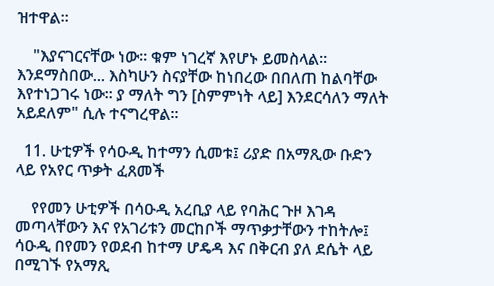ዝተዋል።

    "እያናገርናቸው ነው። ቁም ነገረኛ እየሆኑ ይመስላል። እንደማስበው... እስካሁን ስናያቸው ከነበረው በበለጠ ከልባቸው እየተነጋገሩ ነው። ያ ማለት ግን [ስምምነት ላይ] እንደርሳለን ማለት አይደለም" ሲሉ ተናግረዋል።

  11. ሁቲዎች የሳዑዲ ከተማን ሲመቱ፤ ሪያድ በአማጺው ቡድን ላይ የአየር ጥቃት ፈጸመች

    የየመን ሁቲዎች በሳዑዲ አረቢያ ላይ የባሕር ጉዞ እገዳ መጣላቸውን እና የአገሪቱን መርከቦች ማጥቃታቸውን ተከትሎ፤ ሳዑዲ በየመን የወደብ ከተማ ሆዴዳ እና በቅርብ ያለ ደሴት ላይ በሚገኙ የአማጺ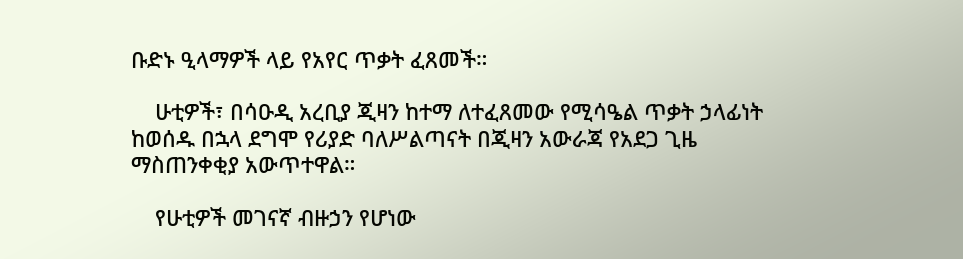ቡድኑ ዒላማዎች ላይ የአየር ጥቃት ፈጸመች።

    ሁቲዎች፣ በሳዑዲ አረቢያ ጂዛን ከተማ ለተፈጸመው የሚሳዔል ጥቃት ኃላፊነት ከወሰዱ በኋላ ደግሞ የሪያድ ባለሥልጣናት በጂዛን አውራጃ የአደጋ ጊዜ ማስጠንቀቂያ አውጥተዋል።

    የሁቲዎች መገናኛ ብዙኃን የሆነው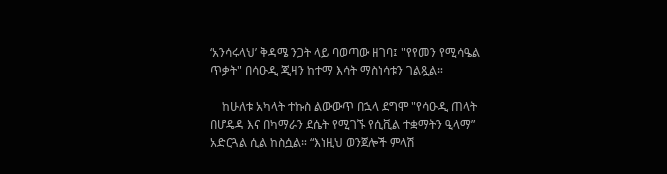‘አንሳሩላህ’ ቅዳሜ ንጋት ላይ ባወጣው ዘገባ፤ "የየመን የሚሳዔል ጥቃት" በሳዑዲ ጂዛን ከተማ እሳት ማስነሳቱን ገልጿል።

    ከሁለቱ አካላት ተኩስ ልውውጥ በኋላ ደግሞ "የሳዑዲ ጠላት በሆዴዳ እና በካማራን ደሴት የሚገኙ የሲቪል ተቋማትን ዒላማ” አድርጓል ሲል ከስሷል። “እነዚህ ወንጀሎች ምላሽ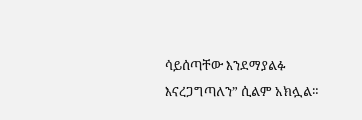ሳይሰጣቸው እንደማያልፉ እናረጋግጣለን” ሲልም አክሏል።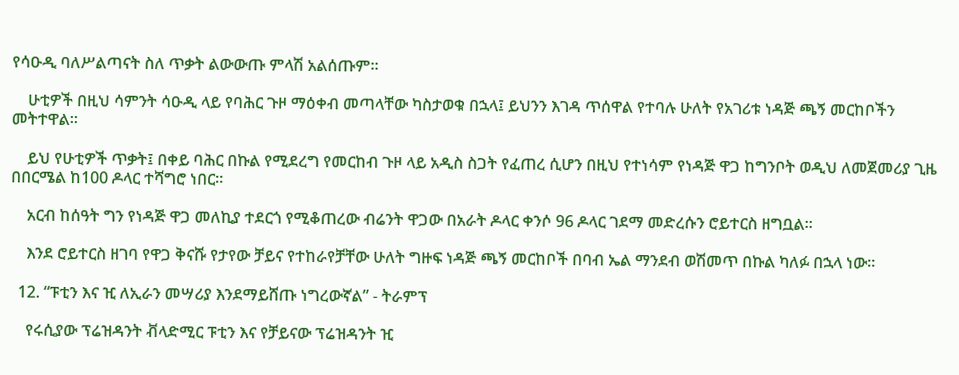የሳዑዲ ባለሥልጣናት ስለ ጥቃት ልውውጡ ምላሽ አልሰጡም።

    ሁቲዎች በዚህ ሳምንት ሳዑዲ ላይ የባሕር ጉዞ ማዕቀብ መጣላቸው ካስታወቁ በኋላ፤ ይህንን እገዳ ጥሰዋል የተባሉ ሁለት የአገሪቱ ነዳጅ ጫኝ መርከቦችን መትተዋል።

    ይህ የሁቲዎች ጥቃት፤ በቀይ ባሕር በኩል የሚደረግ የመርከብ ጉዞ ላይ አዲስ ስጋት የፈጠረ ሲሆን በዚህ የተነሳም የነዳጅ ዋጋ ከግንቦት ወዲህ ለመጀመሪያ ጊዜ በበርሜል ከ100 ዶላር ተሻግሮ ነበር።

    አርብ ከሰዓት ግን የነዳጅ ዋጋ መለኪያ ተደርጎ የሚቆጠረው ብሬንት ዋጋው በአራት ዶላር ቀንሶ 96 ዶላር ገደማ መድረሱን ሮይተርስ ዘግቧል።

    እንደ ሮይተርስ ዘገባ የዋጋ ቅናሹ የታየው ቻይና የተከራየቻቸው ሁለት ግዙፍ ነዳጅ ጫኝ መርከቦች በባብ ኤል ማንደብ ወሽመጥ በኩል ካለፉ በኋላ ነው።

  12. “ፑቲን እና ዢ ለኢራን መሣሪያ እንደማይሸጡ ነግረውኛል” - ትራምፕ

    የሩሲያው ፕሬዝዳንት ቭላድሚር ፑቲን እና የቻይናው ፕሬዝዳንት ዢ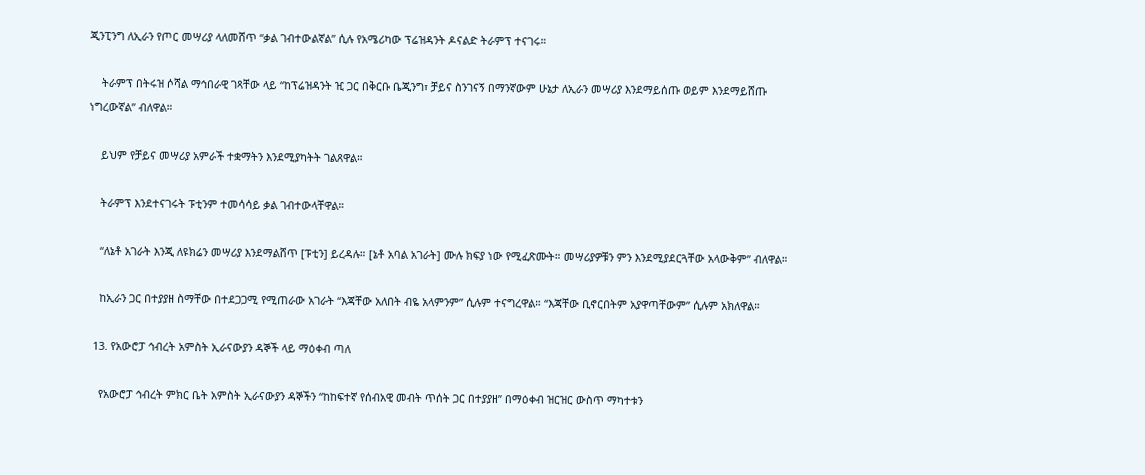ጂንፒንግ ለኢራን የጦር መሣሪያ ላለመሸጥ “ቃል ገብተውልኛል” ሲሉ የአሜሪካው ፕሬዝዳንት ዶናልድ ትራምፕ ተናገሩ።

    ትራምፕ በትሩዝ ሶሻል ማኅበራዊ ገጻቸው ላይ “ከፕሬዝዳንት ዢ ጋር በቅርቡ ቤጂንግ፣ ቻይና ስንገናኝ በማንኛውም ሁኔታ ለኢራን መሣሪያ እንደማይሰጡ ወይም እንደማይሸጡ ነግረውኛል” ብለዋል።

    ይህም የቻይና መሣሪያ አምራች ተቋማትን እንደሚያካትት ገልጸዋል።

    ትራምፕ እንደተናገሩት ፑቲንም ተመሳሳይ ቃል ገብተውላቸዋል።

    “ለኔቶ አገራት እንጂ ለዩክሬን መሣሪያ እንደማልሸጥ [ፑቲን] ይረዳሉ። [ኔቶ አባል አገራት] ሙሉ ክፍያ ነው የሚፈጽሙት። መሣሪያዎቹን ምን እንደሚያደርጓቸው አላውቅም” ብለዋል።

    ከኢራን ጋር በተያያዘ ስማቸው በተደጋጋሚ የሚጠራው አገራት “እጃቸው አለበት ብዬ አላምንም” ሲሉም ተናግረዋል። “እጃቸው ቢኖርበትም አያዋጣቸውም” ሲሉም አክለዋል።

  13. የአውሮፓ ኅብረት አምስት ኢራናውያን ዳኞች ላይ ማዕቀብ ጣለ

    የአውሮፓ ኅብረት ምክር ቤት አምስት ኢራናውያን ዳኞችን “ከከፍተኛ የሰብአዊ መብት ጥሰት ጋር በተያያዘ” በማዕቀብ ዝርዝር ውስጥ ማካተቱን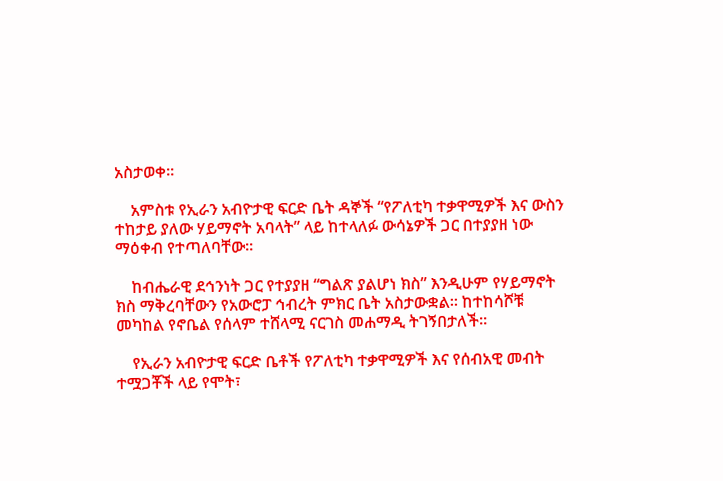አስታወቀ።

    አምስቱ የኢራን አብዮታዊ ፍርድ ቤት ዳኞች “የፖለቲካ ተቃዋሚዎች እና ውስን ተከታይ ያለው ሃይማኖት አባላት” ላይ ከተላለፉ ውሳኔዎች ጋር በተያያዘ ነው ማዕቀብ የተጣለባቸው።

    ከብሔራዊ ደኅንነት ጋር የተያያዘ “ግልጽ ያልሆነ ክስ” እንዲሁም የሃይማኖት ክስ ማቅረባቸውን የአውሮፓ ኅብረት ምክር ቤት አስታውቋል። ከተከሳሾቹ መካከል የኖቤል የሰላም ተሸላሚ ናርገስ መሐማዲ ትገኝበታለች።

    የኢራን አብዮታዊ ፍርድ ቤቶች የፖለቲካ ተቃዋሚዎች እና የሰብአዊ መብት ተሟጋቾች ላይ የሞት፣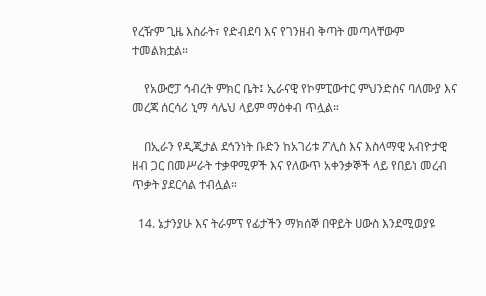የረዥም ጊዜ እስራት፣ የድብደባ እና የገንዘብ ቅጣት መጣላቸውም ተመልክቷል።

    የአውሮፓ ኅብረት ምክር ቤት፤ ኢራናዊ የኮምፒውተር ምህንድስና ባለሙያ እና መረጃ ሰርሳሪ ኒማ ሳሌህ ላይም ማዕቀብ ጥሏል።

    በኢራን የዲጂታል ደኅንነት ቡድን ከአገሪቱ ፖሊስ እና እስላማዊ አብዮታዊ ዘብ ጋር በመሥራት ተቃዋሚዎች እና የለውጥ አቀንቃኞች ላይ የበይነ መረብ ጥቃት ያደርሳል ተብሏል።

  14. ኔታንያሁ እና ትራምፕ የፊታችን ማክሰኞ በዋይት ሀውስ እንደሚወያዩ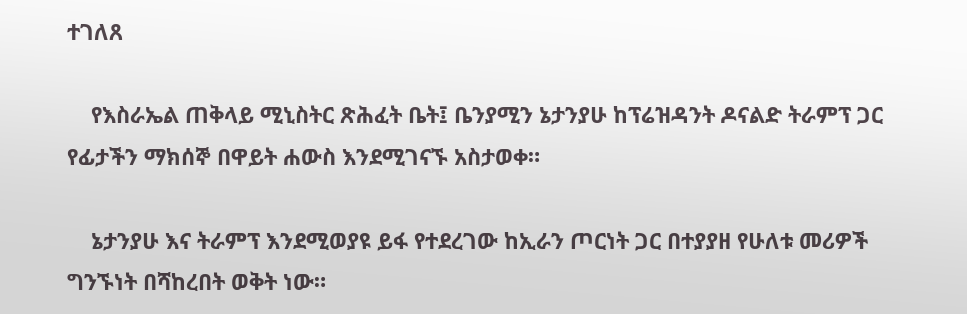ተገለጸ

    የእስራኤል ጠቅላይ ሚኒስትር ጽሕፈት ቤት፤ ቤንያሚን ኔታንያሁ ከፕሬዝዳንት ዶናልድ ትራምፕ ጋር የፊታችን ማክሰኞ በዋይት ሐውስ እንደሚገናኙ አስታወቀ።

    ኔታንያሁ እና ትራምፕ እንደሚወያዩ ይፋ የተደረገው ከኢራን ጦርነት ጋር በተያያዘ የሁለቱ መሪዎች ግንኙነት በሻከረበት ወቅት ነው።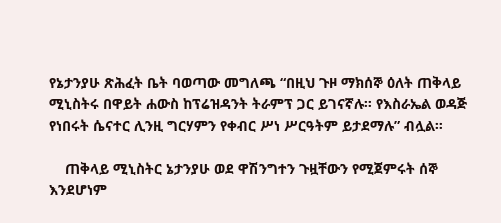የኔታንያሁ ጽሕፈት ቤት ባወጣው መግለጫ “በዚህ ጉዞ ማክሰኞ ዕለት ጠቅላይ ሚኒስትሩ በዋይት ሐውስ ከፕሬዝዳንት ትራምፕ ጋር ይገናኛሉ። የእስራኤል ወዳጅ የነበሩት ሴናተር ሊንዚ ግርሃምን የቀብር ሥነ ሥርዓትም ይታደማሉ” ብሏል።

    ጠቅላይ ሚኒስትር ኔታንያሁ ወደ ዋሽንግተን ጉዟቸውን የሚጀምሩት ሰኞ እንደሆነም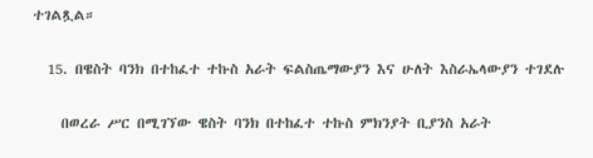ተገልጿል።

  15. በዌስት ባንክ በተከፈተ ተኩስ አራት ፍልስጤማውያን እና ሁለት እስራኤላውያን ተገደሉ

    በወረራ ሥር በሚገኘው ዌስት ባንክ በተከፈተ ተኩስ ምክንያት ቢያንስ አራት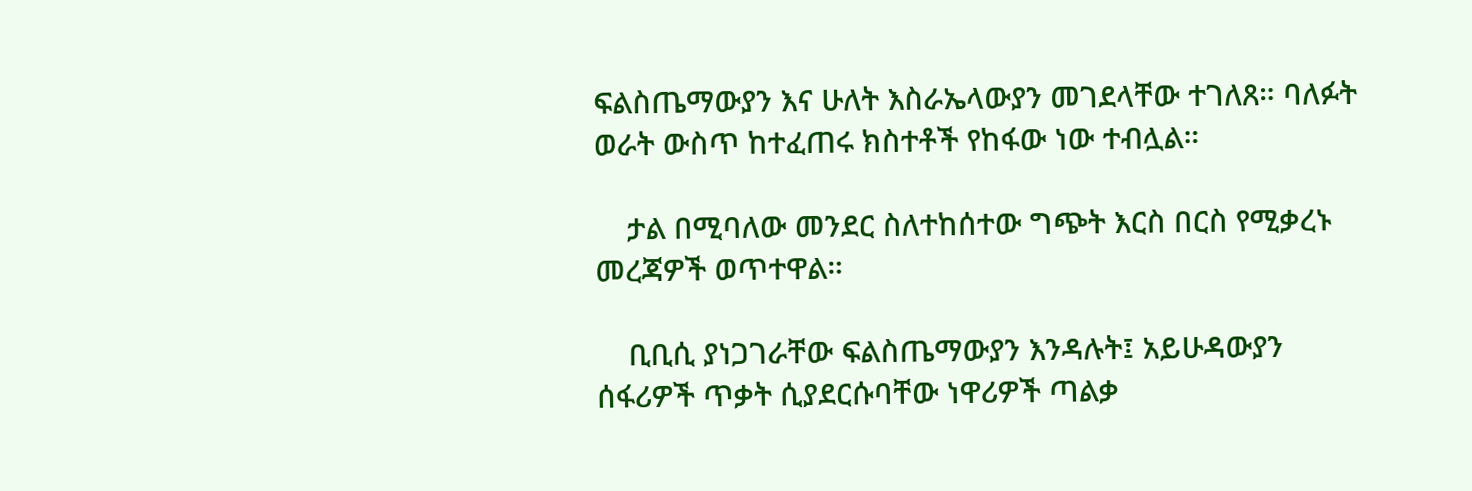ፍልስጤማውያን እና ሁለት እስራኤላውያን መገደላቸው ተገለጸ። ባለፉት ወራት ውስጥ ከተፈጠሩ ክስተቶች የከፋው ነው ተብሏል።

    ታል በሚባለው መንደር ስለተከሰተው ግጭት እርስ በርስ የሚቃረኑ መረጃዎች ወጥተዋል።

    ቢቢሲ ያነጋገራቸው ፍልስጤማውያን እንዳሉት፤ አይሁዳውያን ሰፋሪዎች ጥቃት ሲያደርሱባቸው ነዋሪዎች ጣልቃ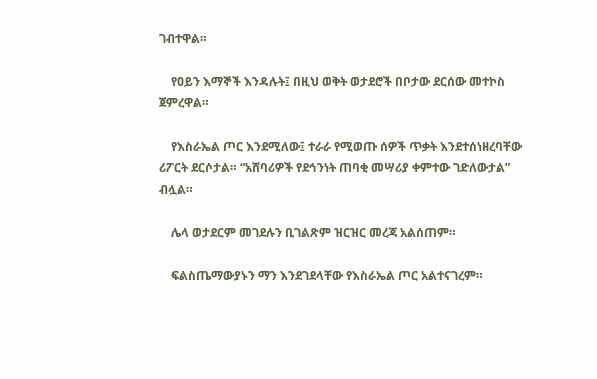ገብተዋል።

    የዐይን እማኞች እንዳሉት፤ በዚህ ወቅት ወታደሮች በቦታው ደርሰው መተኮስ ጀምረዋል።

    የእስራኤል ጦር እንደሚለው፤ ተራራ የሚወጡ ሰዎች ጥቃት እንደተሰነዘረባቸው ሪፖርት ደርሶታል። “አሸባሪዎች የደኅንነት ጠባቂ መሣሪያ ቀምተው ገድለውታል” ብሏል።

    ሌላ ወታደርም መገደሉን ቢገልጽም ዝርዝር መረጃ አልሰጠም።

    ፍልስጤማውያኑን ማን እንደገደላቸው የእስራኤል ጦር አልተናገረም።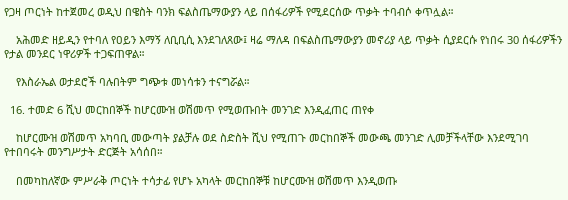የጋዛ ጦርነት ከተጀመረ ወዲህ በዌስት ባንክ ፍልስጤማውያን ላይ በሰፋሪዎች የሚደርሰው ጥቃት ተባብሶ ቀጥሏል።

    አሕመድ ዘይዲን የተባለ የዐይን እማኝ ለቢቢሲ እንደገለጸው፤ ዛሬ ማለዳ በፍልስጤማውያን መኖሪያ ላይ ጥቃት ሲያደርሱ የነበሩ 30 ሰፋሪዎችን የታል መንደር ነዋሪዎች ተጋፍጠዋል።

    የእስራኤል ወታደሮች ባሉበትም ግጭቱ መነሳቱን ተናግሯል።

  16. ተመድ 6 ሺህ መርከበኞች ከሆርሙዝ ወሽመጥ የሚወጡበት መንገድ እንዲፈጠር ጠየቀ

    ከሆርሙዝ ወሽመጥ አካባቢ መውጣት ያልቻሉ ወደ ስድስት ሺህ የሚጠጉ መርከበኞች መውጫ መንገድ ሊመቻችላቸው እንደሚገባ የተበባሩት መንግሥታት ድርጅት አሳሰበ።

    በመካከለኛው ምሥራቅ ጦርነት ተሳታፊ የሆኑ አካላት መርከበኞቹ ከሆርሙዝ ወሽመጥ እንዲወጡ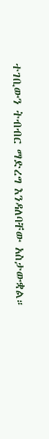ተገቢውን ትብብር ማድረግ እንዳለባቸው አስታውቋል።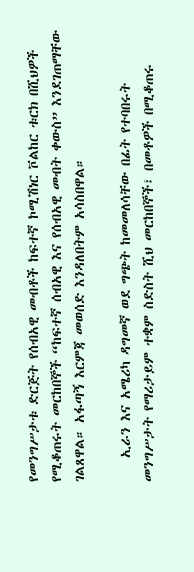የመንግሥታቱ ድርጅት የሰብአዊ መብቶች ከፍተኛ ኮሚሽነር ቮልከር ቱርክ በሺህዎች የሚቆጠሩት መርከበኞች “ከፍተኛ ሰብአዊ እና የሰብአዊ መብት ቀውስ” እንደገጠማቸው ገልጸዋል። አፋጣኝ እርምጃ መወሰድ እንዳለበትም አሳስበዋል።

    ኢራን እና አሜሪካ ዳግመኛ ወደ ግጭት ከመመለሳቸው በፊት የተባበሩት መንግሥታት የማሪታይም ተቋም ስድስት ሺህ መርከበኞች፣ በመቶዎች በሚቆጠሩ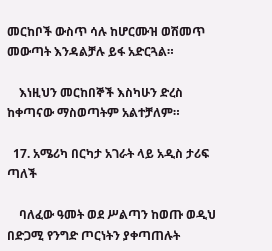መርከቦች ውስጥ ሳሉ ከሆርሙዝ ወሽመጥ መውጣት እንዳልቻሉ ይፋ አድርጓል።

    እነዚህን መርከበኞች እስካሁን ድረስ ከቀጣናው ማስወጣትም አልተቻለም።

  17. አሜሪካ በርካታ አገራት ላይ አዲስ ታሪፍ ጣለች

    ባለፈው ዓመት ወደ ሥልጣን ከወጡ ወዲህ በድጋሚ የንግድ ጦርነትን ያቀጣጠሉት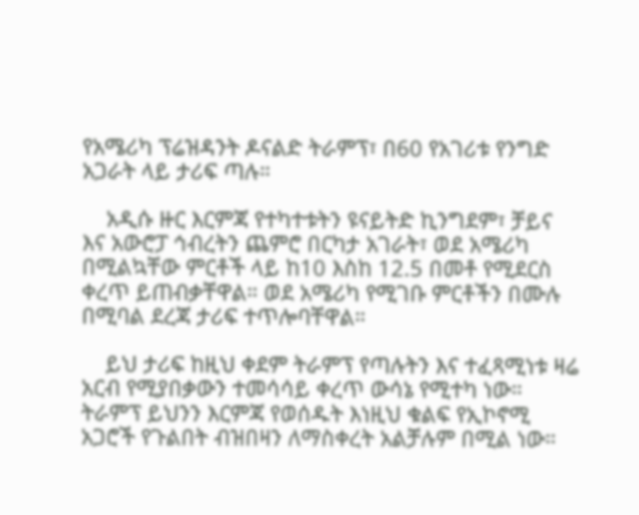የአሜሪካ ፕሬዝዳንት ዶናልድ ትራምፕ፣ በ60 የአገሪቱ የንግድ አጋራት ላይ ታሪፍ ጣሉ።

    አዲሱ ዙር እርምጃ የተካተቱትን ዩናይትድ ኪንግደም፣ ቻይና እና አውሮፓ ኅብረትን ጨምሮ በርካታ አገራት፣ ወደ አሜሪካ በሚልኳቸው ምርቶች ላይ ከ10 እስከ 12.5 በመቶ የሚደርስ ቀረጥ ይጠብቃቸዋል። ወደ አሜሪካ የሚገቡ ምርቶችን በሙሉ በሚባል ደረጃ ታሪፍ ተጥሎባቸዋል።

    ይህ ታሪፍ ከዚህ ቀደም ትራምፕ የጣሉትን እና ተፈጻሚነቱ ዛሬ አርብ የሚያበቃውን ተመሳሳይ ቀረጥ ውሳኔ የሚተካ ነው። ትራምፕ ይህንን እርምጃ የወሰዱት እነዚህ ቁልፍ የኢኮኖሚ አጋሮች የጉልበት ብዝበዛን ለማስቀረት አልቻሉም በሚል ነው።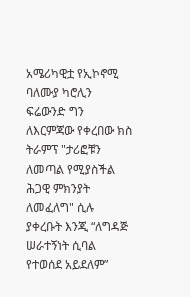አሜሪካዊቷ የኢኮኖሚ ባለሙያ ካሮሊን ፍሬውንድ ግን ለእርምጃው የቀረበው ክስ ትራምፕ "ታሪፎቹን ለመጣል የሚያስችል ሕጋዊ ምክንያት ለመፈለግ" ሲሉ ያቀረቡት እንጂ “ለግዳጅ ሠራተኝነት ሲባል የተወሰደ አይደለም”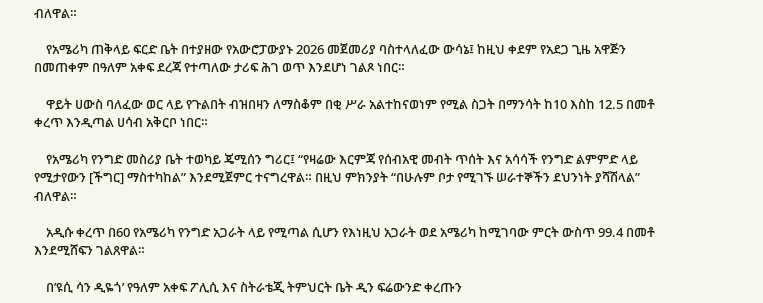ብለዋል።

    የአሜሪካ ጠቅላይ ፍርድ ቤት በተያዘው የአውሮፓውያኑ 2026 መጀመሪያ ባስተላለፈው ውሳኔ፤ ከዚህ ቀደም የአደጋ ጊዜ አዋጅን በመጠቀም በዓለም አቀፍ ደረጃ የተጣለው ታሪፍ ሕገ ወጥ እንደሆነ ገልጾ ነበር።

    ዋይት ሀውስ ባለፈው ወር ላይ የጉልበት ብዝበዛን ለማስቆም በቂ ሥራ አልተከናወነም የሚል ስጋት በማንሳት ከ10 እስከ 12.5 በመቶ ቀረጥ እንዲጣል ሀሳብ አቅርቦ ነበር።

    የአሜሪካ የንግድ መስሪያ ቤት ተወካይ ጄሚሰን ግሪር፤ “የዛሬው እርምጃ የሰብአዊ መብት ጥሰት እና አሳሳች የንግድ ልምምድ ላይ የሚታየውን [ችግር] ማስተካከል” እንደሚጀምር ተናግረዋል። በዚህ ምክንያት “በሁሉም ቦታ የሚገኙ ሠራተኞችን ደህንነት ያሻሽላል” ብለዋል።

    አዲሱ ቀረጥ በ60 የአሜሪካ የንግድ አጋራት ላይ የሚጣል ሲሆን የእነዚህ አጋራት ወደ አሜሪካ ከሚገባው ምርት ውስጥ 99.4 በመቶ እንደሚሸፍን ገልጸዋል።

    በ’ዩሲ ሳን ዲዬጎ’ የዓለም አቀፍ ፖሊሲ እና ስትራቴጂ ትምህርት ቤት ዲን ፍሬውንድ ቀረጡን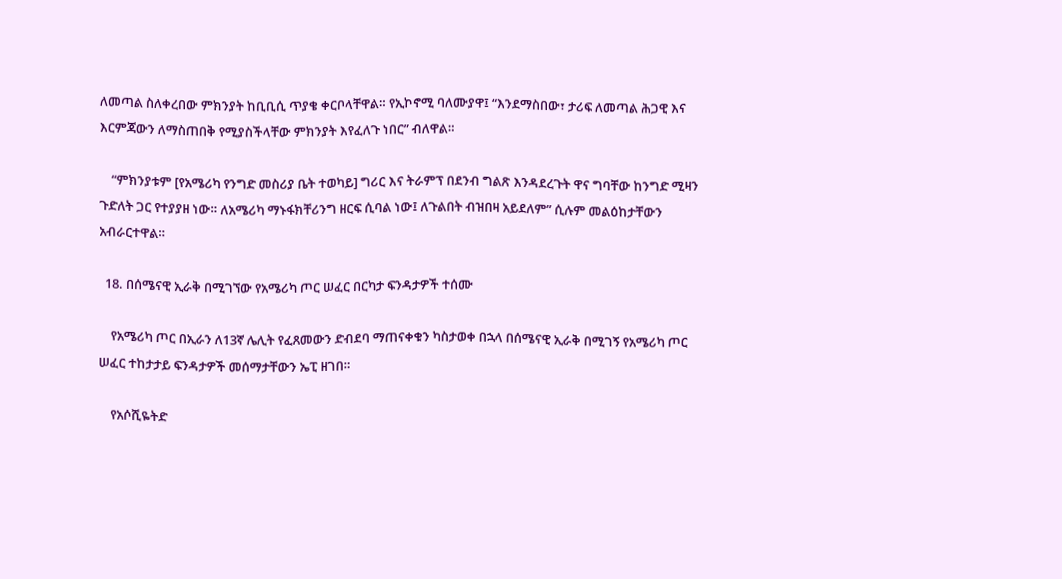ለመጣል ስለቀረበው ምክንያት ከቢቢሲ ጥያቄ ቀርቦላቸዋል። የኢኮኖሚ ባለሙያዋ፤ “እንደማስበው፣ ታሪፍ ለመጣል ሕጋዊ እና እርምጃውን ለማስጠበቅ የሚያስችላቸው ምክንያት እየፈለጉ ነበር” ብለዋል።

    “ምክንያቱም [የአሜሪካ የንግድ መስሪያ ቤት ተወካይ] ግሪር እና ትራምፕ በደንብ ግልጽ እንዳደረጉት ዋና ግባቸው ከንግድ ሚዛን ጉድለት ጋር የተያያዘ ነው። ለአሜሪካ ማኑፋክቸሪንግ ዘርፍ ሲባል ነው፤ ለጉልበት ብዝበዛ አይደለም” ሲሉም መልዕከታቸውን አብራርተዋል።

  18. በሰሜናዊ ኢራቅ በሚገኘው የአሜሪካ ጦር ሠፈር በርካታ ፍንዳታዎች ተሰሙ

    የአሜሪካ ጦር በኢራን ለ13ኛ ሌሊት የፈጸመውን ድብደባ ማጠናቀቁን ካስታወቀ በኋላ በሰሜናዊ ኢራቅ በሚገኝ የአሜሪካ ጦር ሠፈር ተከታታይ ፍንዳታዎች መሰማታቸውን ኤፒ ዘገበ።

    የአሶሺዬትድ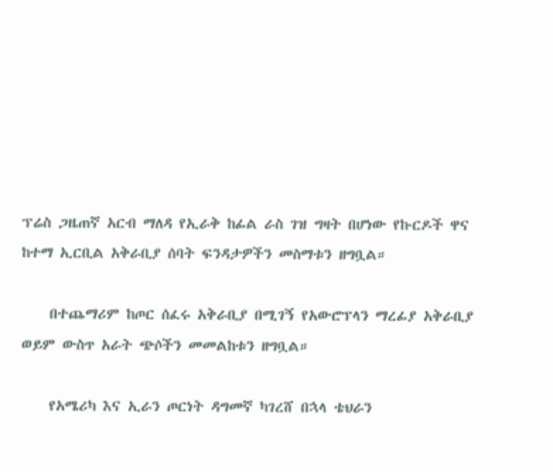ፕሬስ ጋዜጠኛ አርብ ማለዳ የኢራቅ ከፊል ራስ ገዝ ግዛት በሆነው የኩርዶች ዋና ከተማ ኢርቢል አቅራቢያ ሰባት ፍንዳታዎችን መስማቱን ዘግቧል።

    በተጨማሪም ከጦር ሰፈሩ አቅራቢያ በሚገኝ የአውሮፕላን ማረፊያ አቅራቢያ ወይም ውስጥ አራት ጭሶችን መመልከቱን ዘግቧል።

    የአሜሪካ እና ኢራን ጦርነት ዳግመኛ ካገረሸ በኋላ ቴህራን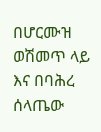በሆርሙዝ ወሽመጥ ላይ እና በባሕረ ሰላጤው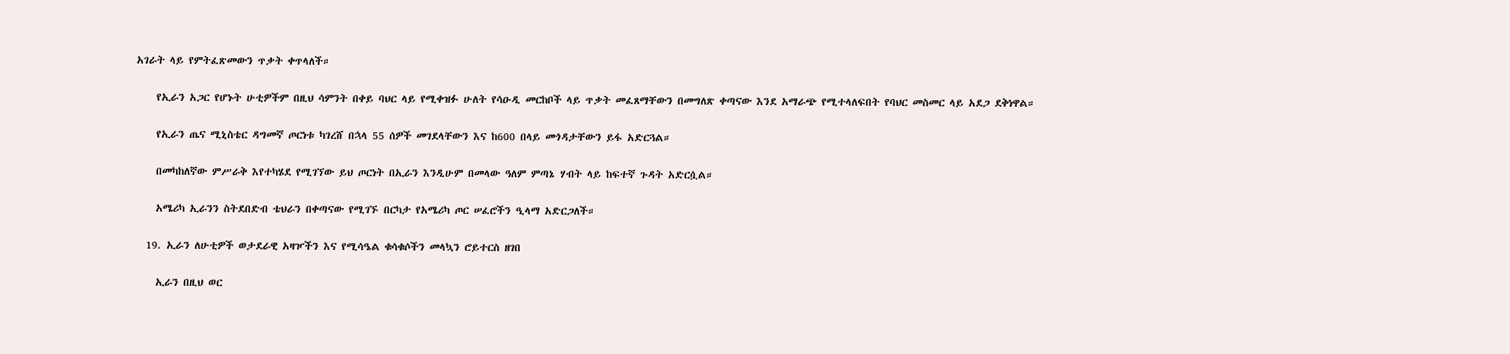አገራት ላይ የምትፈጽመውን ጥቃት ቀጥላለች።

    የኢራን አጋር የሆኑት ሁቲዎችም በዚህ ሳምንት በቀይ ባህር ላይ የሚቀዝፉ ሁለት የሳዑዲ መርከቦች ላይ ጥቃት መፈጸማቸውን በመግለጽ ቀጣናው እንደ አማራጭ የሚተላለፍበት የባህር መስመር ላይ አደጋ ደቅነዋል።

    የኢራን ጤና ሚኒስቴር ዳግመኛ ጦርነቱ ካገረሸ በኋላ 55 ሰዎች መገደላቸውን እና ከ600 በላይ መጎዳታቸውን ይፋ አድርጓል።

    በመካከለኛው ምሥራቅ እየተካሄደ የሚገኘው ይህ ጦርነት በኢራን እንዲሁም በመላው ዓለም ምጣኔ ሃብት ላይ ከፍተኛ ጉዳት አድርሷል።

    አሜሪካ ኢራንን ስትደበድብ ቴህራን በቀጣናው የሚገኙ በርካታ የአሜሪካ ጦር ሠፈሮችን ዒላማ አድርጋለች።

  19. ኢራን ለሁቲዎች ወታደራዊ አዛዦችን እና የሚሳዔል ቁሳቁሶችን መላኳን ሮይተርስ ዘገበ

    ኢራን በዚህ ወር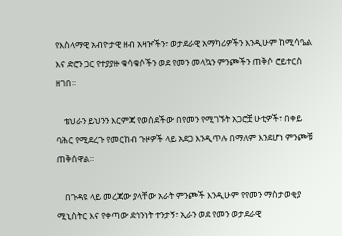የእስላማዊ አብዮታዊ ዘብ አዛዦችን፣ ወታደራዊ አማካሪዎችን እንዲሁም ከሚሳዔል እና ድሮን ጋር የተያያዙ ቁሳቁሶችን ወደ የመን መላኳን ምንጮችን ጠቅሶ ሮይተርስ ዘገበ።

    ቴህራን ይህንን እርምጃ የወሰደችው በየመን የሚገኙት አጋሮቿ ሁቲዎች፣ በቀይ ባሕር የሚደረጉ የመርከብ ጉዞዎች ላይ አደጋ እንዲጥሉ በማለም እንደሆነ ምንጮቹ ጠቅሰዋል።

    በጉዳዩ ላይ መረጃው ያላቸው አራት ምንጮች እንዲሁም የየመን ማስታወቂያ ሚኒስትር እና የቀጣው ደኅንነት ተንታኝ፣ ኢራን ወደ የመን ወታደራዊ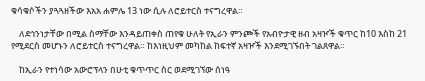ቁሳቁሶችን ያጓጓዘችው እአአ ሐምሌ 13 ነው ሲሉ ለሮይተርስ ተናግረዋል።

    ለደኅንነታቸው በሚል ስማቸው እንዳይጠቀስ ጠየቁ ሁለት የኢራን ምንጮች የአብዮታዊ ዘብ አዛዦች ቁጥር ከ10 እስከ 21 የሚደርስ መሆኑን ለሮይተርስ ተናግረዋል። ከእነዚህም መካከል ከፍተኛ አዛዦች እንደሚገኙበት ገልጸዋል።

    ከኢራን የተነሳው አውሮፕላን በሁቲ ቁጥጥር ስር ወደሚገኘው ሰነዓ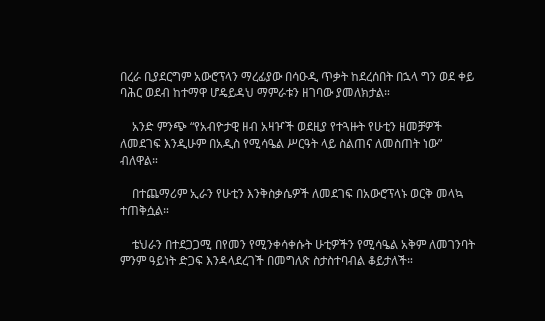በረራ ቢያደርግም አውሮፕላን ማረፊያው በሳዑዲ ጥቃት ከደረሰበት በኋላ ግን ወደ ቀይ ባሕር ወደብ ከተማዋ ሆዴይዳህ ማምራቱን ዘገባው ያመለክታል።

    አንድ ምንጭ “የአብዮታዊ ዘብ አዛዦች ወደዚያ የተጓዙት የሁቲን ዘመቻዎች ለመደገፍ እንዲሁም በአዲስ የሚሳዔል ሥርዓት ላይ ስልጠና ለመስጠት ነው” ብለዋል።

    በተጨማሪም ኢራን የሁቲን እንቅስቃሴዎች ለመደገፍ በአውሮፕላኑ ወርቅ መላኳ ተጠቅሷል።

    ቴህራን በተደጋጋሚ በየመን የሚንቀሳቀሱት ሁቲዎችን የሚሳዔል አቅም ለመገንባት ምንም ዓይነት ድጋፍ እንዳላደረገች በመግለጽ ስታስተባብል ቆይታለች።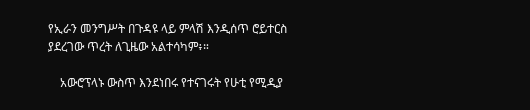የኢራን መንግሥት በጉዳዩ ላይ ምላሽ እንዲሰጥ ሮይተርስ ያደረገው ጥረት ለጊዜው አልተሳካም፥።

    አውሮፕላኑ ውስጥ እንደነበሩ የተናገሩት የሁቲ የሚዲያ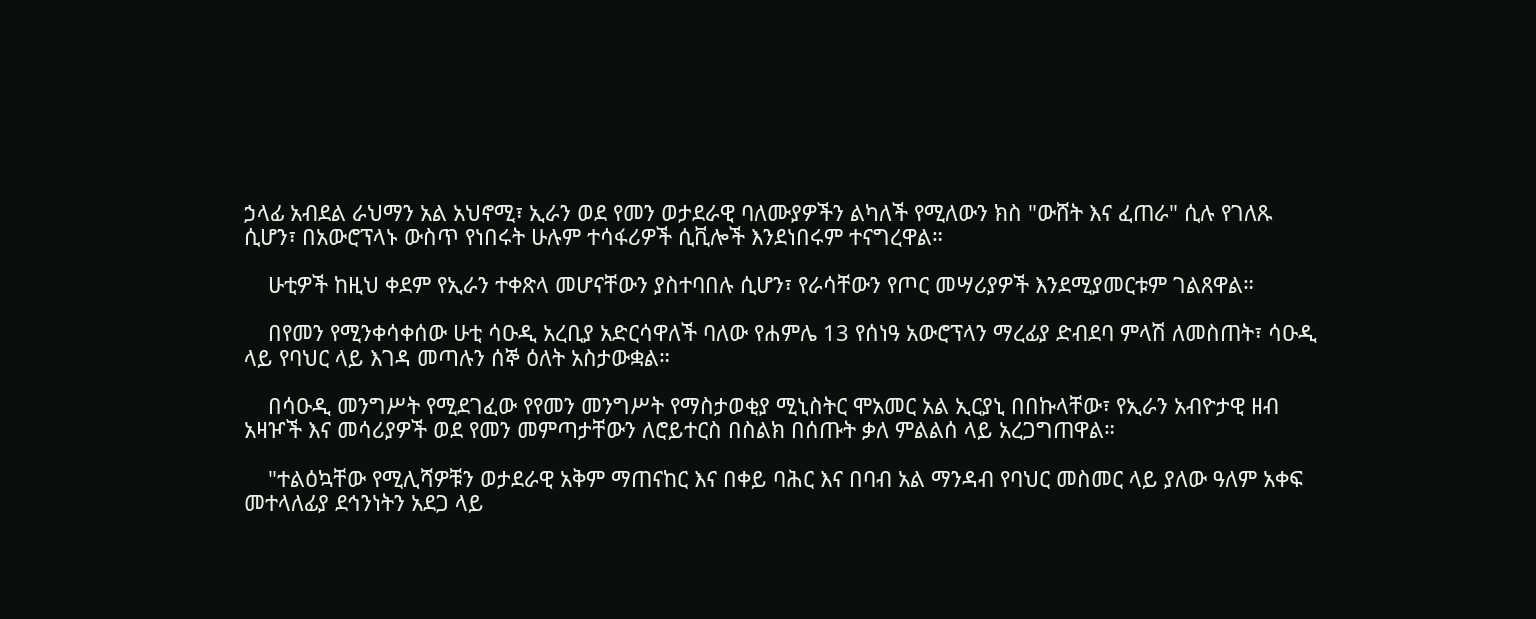ኃላፊ አብደል ራህማን አል አህኖሚ፣ ኢራን ወደ የመን ወታደራዊ ባለሙያዎችን ልካለች የሚለውን ክስ "ውሸት እና ፈጠራ" ሲሉ የገለጹ ሲሆን፣ በአውሮፕላኑ ውስጥ የነበሩት ሁሉም ተሳፋሪዎች ሲቪሎች እንደነበሩም ተናግረዋል።

    ሁቲዎች ከዚህ ቀደም የኢራን ተቀጽላ መሆናቸውን ያስተባበሉ ሲሆን፣ የራሳቸውን የጦር መሣሪያዎች እንደሚያመርቱም ገልጸዋል።

    በየመን የሚንቀሳቀሰው ሁቲ ሳዑዲ አረቢያ አድርሳዋለች ባለው የሐምሌ 13 የሰነዓ አውሮፕላን ማረፊያ ድብደባ ምላሽ ለመስጠት፣ ሳዑዲ ላይ የባህር ላይ እገዳ መጣሉን ሰኞ ዕለት አስታውቋል።

    በሳዑዲ መንግሥት የሚደገፈው የየመን መንግሥት የማስታወቂያ ሚኒስትር ሞአመር አል ኢርያኒ በበኩላቸው፣ የኢራን አብዮታዊ ዘብ አዛዦች እና መሳሪያዎች ወደ የመን መምጣታቸውን ለሮይተርስ በስልክ በሰጡት ቃለ ምልልሰ ላይ አረጋግጠዋል።

    "ተልዕኳቸው የሚሊሻዎቹን ወታደራዊ አቅም ማጠናከር እና በቀይ ባሕር እና በባብ አል ማንዳብ የባህር መስመር ላይ ያለው ዓለም አቀፍ መተላለፊያ ደኅንነትን አደጋ ላይ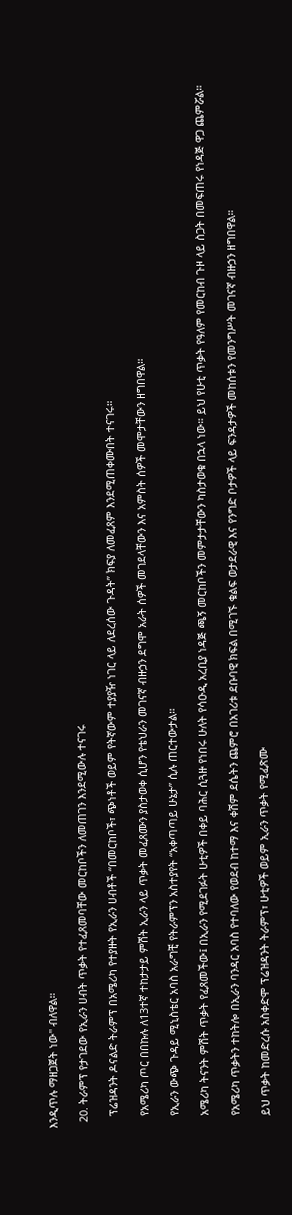እንዲጥሉ ማዘጋጀት ነው" ብለዋል።

  20. ትራምፕ የታገደው የኢራን ሀብት ጥቃት የተፈጸመባቸው መርከቦችን ለመጠገን እንደሚውሉ ተናገሩ

    ፕሬዝዳንት ዶናልድ ትራምፕ በአሜሪካ የተያዙት የኢራን ሀብቶች “በመርከቦች፣ ጭነቶች ወይም የትኛውም ተያያዥ ነገር ላይ ለደረሰው ጉዳት” ክፍያ ለመፈጸም እንደሚጠቀሙበት ተናገሩ።

    የአሜሪካ ጦር በበኩሉ ለ13ተኛ ተከታታይ ምሽት ኢራን ላይ ጥቃት መፈጸሙን ያስታወቀ ሲሆን የቴህራን መገናኛ ብዙኃን ደግሞ አራት ሰዎች መገደላቸውን እና አምስት ሰዎች መሞታቸውን ዘግበዋል።

    የኢራን ውጭ ጉዳይ ሚኒስቴር አባስ አራግቺ የትራምፕን አስተያየት “አቀጣጣይ ሁኔታ” ሲሉ ጠርተውታል።

    አሜሪካ ትናንት ምሽት ጥቃት የፈጸመችው፤ በኢራን የሚደገፉት ሁቲዎች በቀይ ባሕር ሲጓዙ የነበሩ ሁለት የሳዑዲ አረቢያ ነዳጅ ጫኝ መርከቦችን መምታታቸውን ካስታወቁ በኋላ ነው። ይህ የሁቲ ጥቃት የዓለም የመርከብ ጉዞ ላይ ስጋት በመፍጠሩ የነዳጅ ዋጋ ጨምሯል።

    የአሜሪካ ጥቃትን ተከትሎ በኢራን ባንዳር አባስ የተባለው የወደብ ከተማ እና ቀሽም ደሴትን ጨምሮ በአገሪቱ ደቡባዊ ክፍል በሚገኙ ቁልፍ ወታደራዊ እና የንግድ ቦታዎች ላይ ፍንዳታዎች መከሰቱን የመንግሥት መገናኛ ብዙኃን ዘግበዋል።

    ይህ ጥቃት ከመድረሱ አስቀድሞ ፕሬዝዳንት ትራምፕ፣ ሁቲዎች ወይም ኢራን ጥቃት የሚፈጽሙ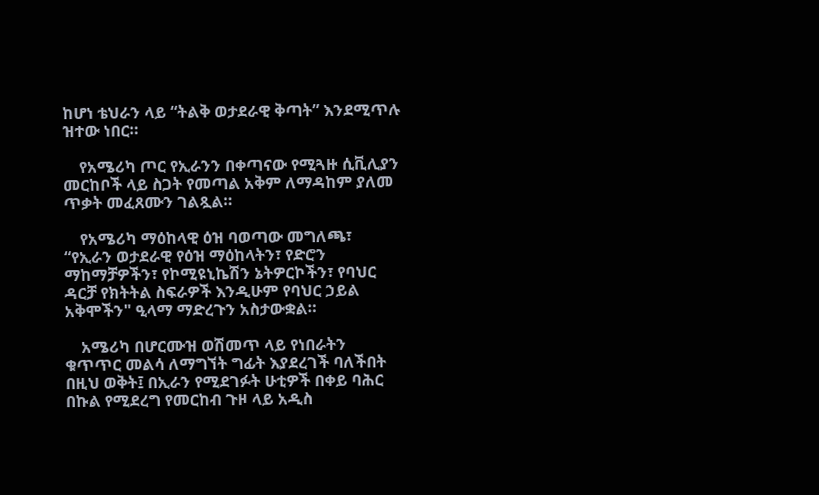ከሆነ ቴህራን ላይ “ትልቅ ወታደራዊ ቅጣት” እንደሚጥሉ ዝተው ነበር።

    የአሜሪካ ጦር የኢራንን በቀጣናው የሚጓዙ ሲቪሊያን መርከቦች ላይ ስጋት የመጣል አቅም ለማዳከም ያለመ ጥቃት መፈጸሙን ገልጿል።

    የአሜሪካ ማዕከላዊ ዕዝ ባወጣው መግለጫ፣ “የኢራን ወታደራዊ የዕዝ ማዕከላትን፣ የድሮን ማከማቻዎችን፣ የኮሚዩኒኬሽን ኔትዎርኮችን፣ የባህር ዳርቻ የክትትል ስፍራዎች እንዲሁም የባህር ኃይል አቅሞችን" ዒላማ ማድረጉን አስታውቋል።

    አሜሪካ በሆርሙዝ ወሽመጥ ላይ የነበራትን ቁጥጥር መልሳ ለማግኘት ግፊት እያደረገች ባለችበት በዚህ ወቅት፤ በኢራን የሚደገፉት ሁቲዎች በቀይ ባሕር በኩል የሚደረግ የመርከብ ጉዞ ላይ አዲስ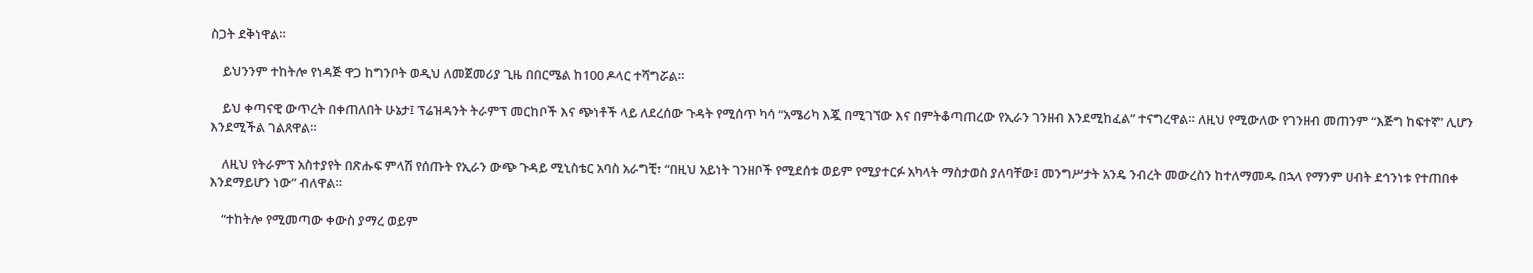ስጋት ደቅነዋል።

    ይህንንም ተከትሎ የነዳጅ ዋጋ ከግንቦት ወዲህ ለመጀመሪያ ጊዜ በበርሜል ከ100 ዶላር ተሻግሯል።

    ይህ ቀጣናዊ ውጥረት በቀጠለበት ሁኔታ፤ ፕሬዝዳንት ትራምፕ መርከቦች እና ጭነቶች ላይ ለደረሰው ጉዳት የሚሰጥ ካሳ “አሜሪካ እጇ በሚገኘው እና በምትቆጣጠረው የኢራን ገንዘብ እንደሚከፈል” ተናግረዋል። ለዚህ የሚውለው የገንዘብ መጠንም “እጅግ ከፍተኛ” ሊሆን እንደሚችል ገልጸዋል።

    ለዚህ የትራምፕ አስተያየት በጽሑፍ ምላሽ የሰጡት የኢራን ውጭ ጉዳይ ሚኒስቴር አባስ አራግቺ፣ “በዚህ አይነት ገንዘቦች የሚደሰቱ ወይም የሚያተርፉ አካላት ማስታወስ ያለባቸው፤ መንግሥታት አንዴ ንብረት መውረስን ከተለማመዱ በኋላ የማንም ሀብት ደኅንነቱ የተጠበቀ እንደማይሆን ነው” ብለዋል።

    “ተከትሎ የሚመጣው ቀውስ ያማረ ወይም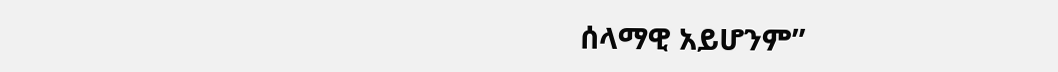ሰላማዊ አይሆንም”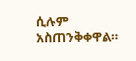ሲሉም አስጠንቅቀዋል።